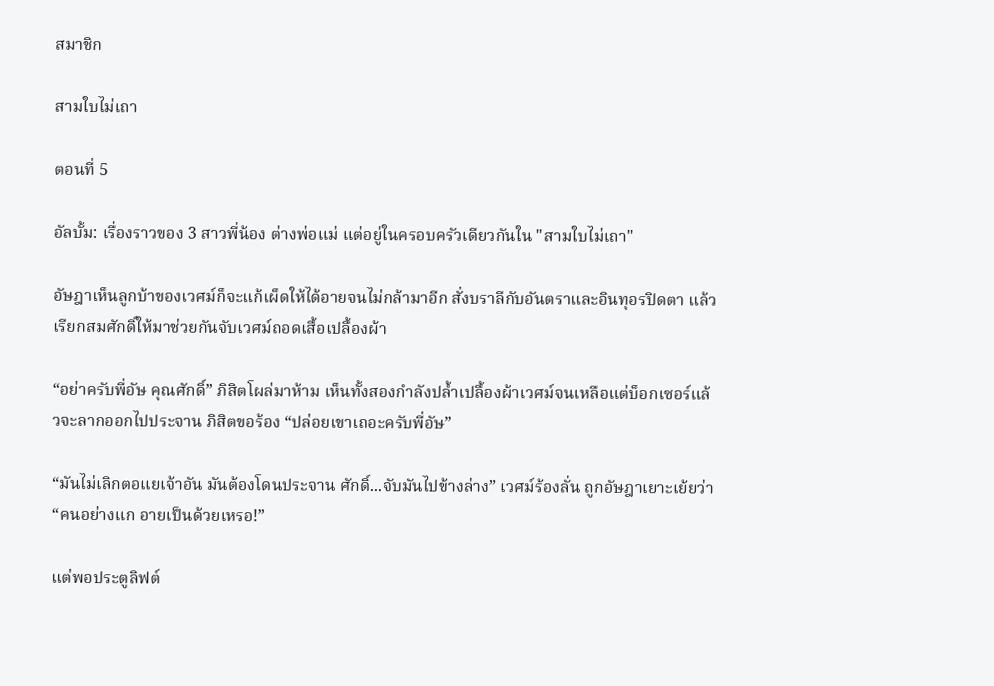สมาชิก

สามใบไม่เถา

ตอนที่ 5

อัลบั้ม: เรื่องราวของ 3 สาวพี่น้อง ต่างพ่อแม่ แต่อยู่ในครอบครัวเดียวกันใน "สามใบไม่เถา"

อัษฎาเห็นลูกบ้าของเวศม์ก็จะแก้เผ็ดให้ได้อายจนไม่กล้ามาอีก สั่งบราลีกับอันตราและอินทุอรปิดตา แล้วเรียกสมศักดิ์ให้มาช่วยกันจับเวศม์ถอดเสื้อเปลื้องผ้า

“อย่าครับพี่อัษ คุณศักดิ์” ภิสิตโผล่มาห้าม เห็นทั้งสองกำลังปล้ำเปลื้องผ้าเวศม์จนเหลือแต่บ็อกเซอร์แล้วจะลากออกไปประจาน ภิสิตขอร้อง “ปล่อยเขาเถอะครับพี่อัษ”

“มันไม่เลิกตอแยเจ้าอัน มันต้องโดนประจาน ศักดิ์...จับมันไปข้างล่าง” เวศม์ร้องลั่น ถูกอัษฎาเยาะเย้ยว่า “คนอย่างแก อายเป็นด้วยเหรอ!”

แต่พอประตูลิฟต์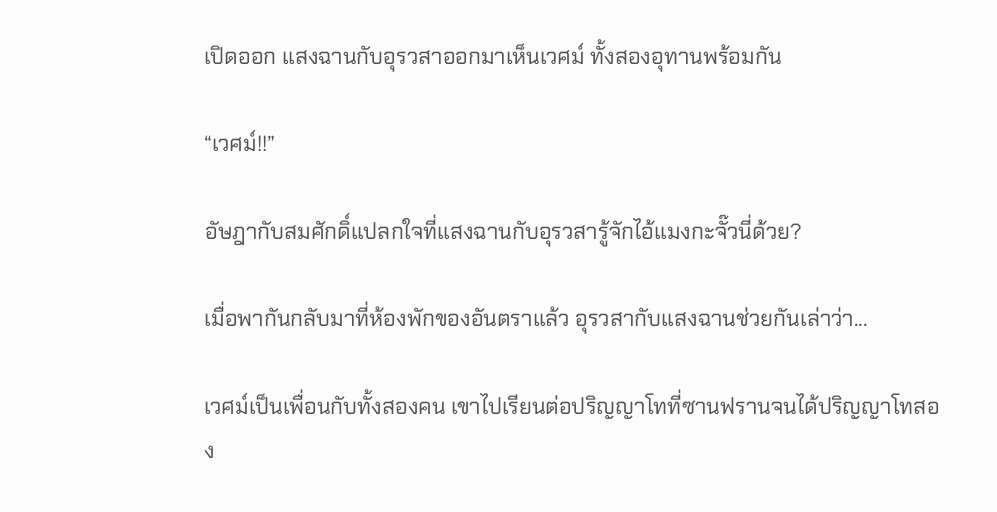เปิดออก แสงฉานกับอุรวสาออกมาเห็นเวศม์ ทั้งสองอุทานพร้อมกัน

“เวศม์!!”

อัษฎากับสมศักดิ์แปลกใจที่แสงฉานกับอุรวสารู้จักไอ้แมงกะจั๊วนี่ด้วย?

เมื่อพากันกลับมาที่ห้องพักของอันตราแล้ว อุรวสากับแสงฉานช่วยกันเล่าว่า...

เวศม์เป็นเพื่อนกับทั้งสองคน เขาไปเรียนต่อปริญญาโทที่ซานฟรานจนได้ปริญญาโทสอง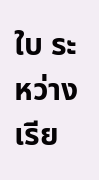ใบ ระหว่างเรีย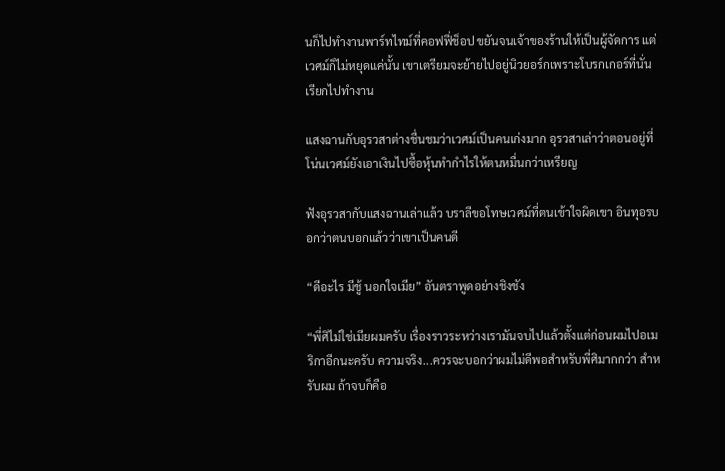นก็ไปทำงานพาร์ทไทม์ที่คอฟฟี่ช็อป ขยันจนเจ้าของร้านให้เป็นผู้จัดการ แต่เวศม์ก็ไม่หยุดแค่นั้น เขาเตรียมจะย้ายไปอยู่นิวยอร์กเพราะโบรกเกอร์ที่นั่นเรียกไปทำงาน

แสงฉานกับอุรวสาต่างชื่นชมว่าเวศม์เป็นคนเก่งมาก อุรวสาเล่าว่าตอนอยู่ที่โน่นเวศม์ยังเอาเงินไปซื้อหุ้นทำกำไรให้ตนหมื่นกว่าเหรียญ

ฟังอุรวสากับแสงฉานเล่าแล้ว บราลีขอโทษเวศม์ที่ตนเข้าใจผิดเขา อินทุอรบอกว่าตนบอกแล้วว่าเขาเป็นคนดี

“ดีอะไร มีชู้ นอกใจเมีย” อันตราพูดอย่างชิงชัง

“พี่ศิไม่ใช่เมียผมครับ เรื่องราวระหว่างเรามันจบไปแล้วตั้งแต่ก่อนผมไปอเมริกาอีกนะครับ ความจริง...ควรจะบอกว่าผมไม่ดีพอสำหรับพี่ศิมากกว่า สำหรับผม ถ้าจบก็คือ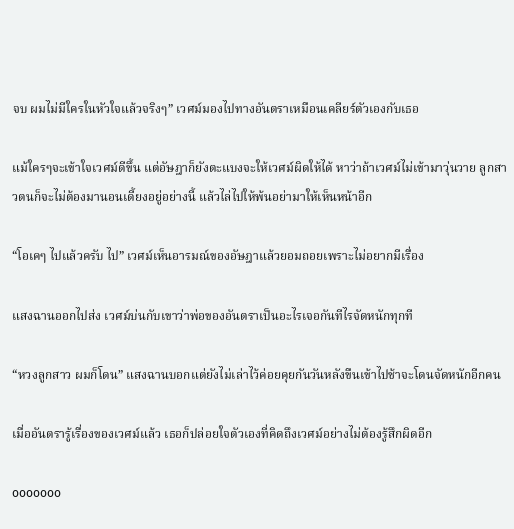จบ ผมไม่มีใครในหัวใจแล้วจริงๆ” เวศม์มองไปทางอันตราเหมือนเคลียร์ตัวเองกับเธอ

แม้ใครๆจะเข้าใจเวศม์ดีขึ้น แต่อัษฎาก็ยังตะแบงจะให้เวศม์ผิดให้ได้ หาว่าถ้าเวศม์ไม่เข้ามาวุ่นวาย ลูกสาวตนก็จะไม่ต้องมานอนเดี้ยงอยู่อย่างนี้ แล้วไล่ไปให้พ้นอย่ามาให้เห็นหน้าอีก

“โอเคๆ ไปแล้วครับ ไป” เวศม์เห็นอารมณ์ของอัษฎาแล้วยอมถอยเพราะไม่อยากมีเรื่อง

แสงฉานออกไปส่ง เวศม์บ่นกับเขาว่าพ่อของอันตราเป็นอะไรเจอกันทีไรจัดหนักทุกที

“หวงลูกสาว ผมก็โดน” แสงฉานบอกแต่ยังไม่เล่าไว้ค่อยคุยกันวันหลังขืนเข้าไปช้าจะโดนจัดหนักอีกคน

เมื่ออันตรารู้เรื่องของเวศม์แล้ว เธอก็ปล่อยใจตัวเองที่คิดถึงเวศม์อย่างไม่ต้องรู้สึกผิดอีก

ooooooo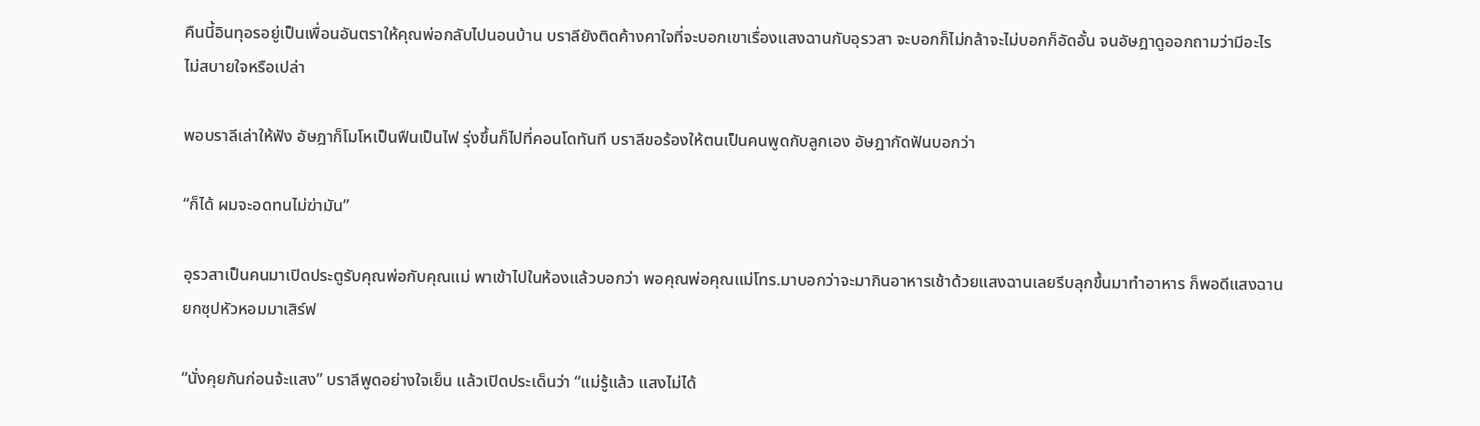คืนนี้อินทุอรอยู่เป็นเพื่อนอันตราให้คุณพ่อกลับไปนอนบ้าน บราลียังติดค้างคาใจที่จะบอกเขาเรื่องแสงฉานกับอุรวสา จะบอกก็ไม่กล้าจะไม่บอกก็อัดอั้น จนอัษฎาดูออกถามว่ามีอะไรไม่สบายใจหรือเปล่า

พอบราลีเล่าให้ฟัง อัษฎาก็โมโหเป็นฟืนเป็นไฟ รุ่งขึ้นก็ไปที่คอนโดทันที บราลีขอร้องให้ตนเป็นคนพูดกับลูกเอง อัษฎากัดฟันบอกว่า

“ก็ได้ ผมจะอดทนไม่ฆ่ามัน”

อุรวสาเป็นคนมาเปิดประตูรับคุณพ่อกับคุณแม่ พาเข้าไปในห้องแล้วบอกว่า พอคุณพ่อคุณแม่โทร.มาบอกว่าจะมากินอาหารเช้าด้วยแสงฉานเลยรีบลุกขึ้นมาทำอาหาร ก็พอดีแสงฉานยกซุปหัวหอมมาเสิร์ฟ

“นั่งคุยกันก่อนจ้ะแสง” บราลีพูดอย่างใจเย็น แล้วเปิดประเด็นว่า “แม่รู้แล้ว แสงไม่ได้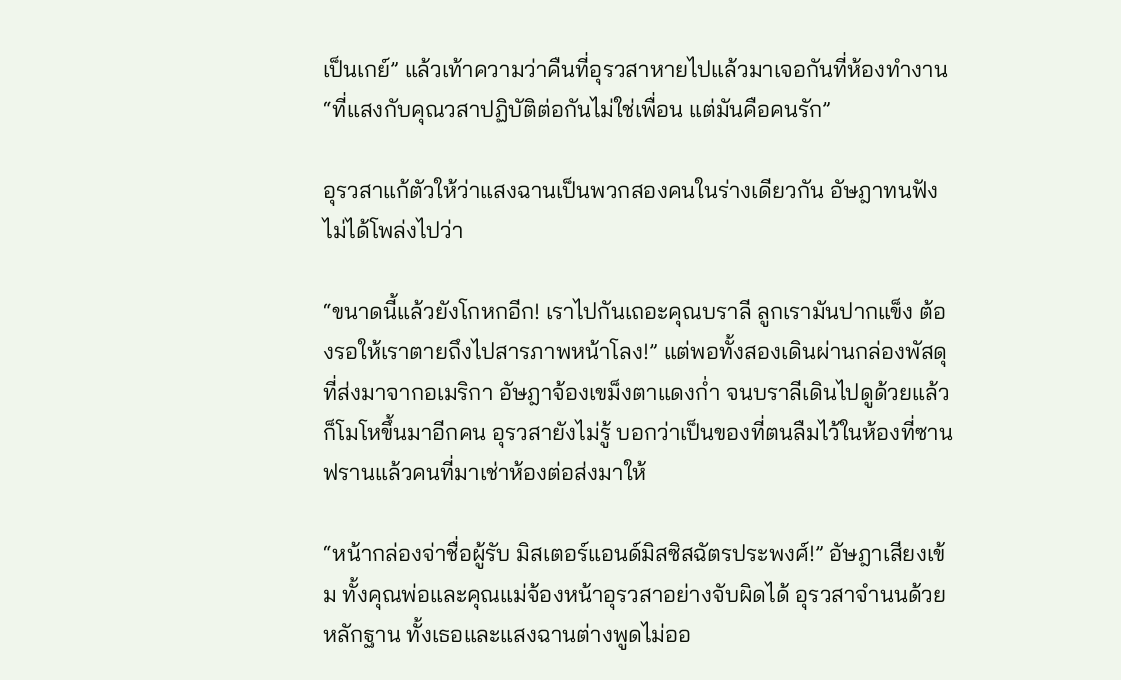เป็นเกย์” แล้วเท้าความว่าคืนที่อุรวสาหายไปแล้วมาเจอกันที่ห้องทำงาน “ที่แสงกับคุณวสาปฏิบัติต่อกันไม่ใช่เพื่อน แต่มันคือคนรัก”

อุรวสาแก้ตัวให้ว่าแสงฉานเป็นพวกสองคนในร่างเดียวกัน อัษฎาทนฟังไม่ได้โพล่งไปว่า

“ขนาดนี้แล้วยังโกหกอีก! เราไปกันเถอะคุณบราลี ลูกเรามันปากแข็ง ต้องรอให้เราตายถึงไปสารภาพหน้าโลง!” แต่พอทั้งสองเดินผ่านกล่องพัสดุที่ส่งมาจากอเมริกา อัษฎาจ้องเขม็งตาแดงก่ำ จนบราลีเดินไปดูด้วยแล้วก็โมโหขึ้นมาอีกคน อุรวสายังไม่รู้ บอกว่าเป็นของที่ตนลืมไว้ในห้องที่ซานฟรานแล้วคนที่มาเช่าห้องต่อส่งมาให้

“หน้ากล่องจ่าชื่อผู้รับ มิสเตอร์แอนด์มิสซิสฉัตรประพงศ์!” อัษฎาเสียงเข้ม ทั้งคุณพ่อและคุณแม่จ้องหน้าอุรวสาอย่างจับผิดได้ อุรวสาจำนนด้วยหลักฐาน ทั้งเธอและแสงฉานต่างพูดไม่ออ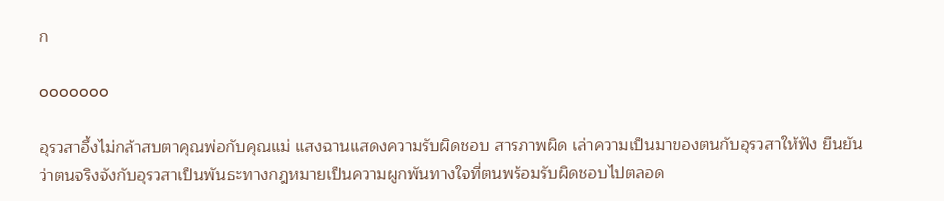ก

ooooooo

อุรวสาอึ้งไม่กล้าสบตาคุณพ่อกับคุณแม่ แสงฉานแสดงความรับผิดชอบ สารภาพผิด เล่าความเป็นมาของตนกับอุรวสาให้ฟัง ยืนยันว่าตนจริงจังกับอุรวสาเป็นพันธะทางกฎหมายเป็นความผูกพันทางใจที่ตนพร้อมรับผิดชอบไปตลอด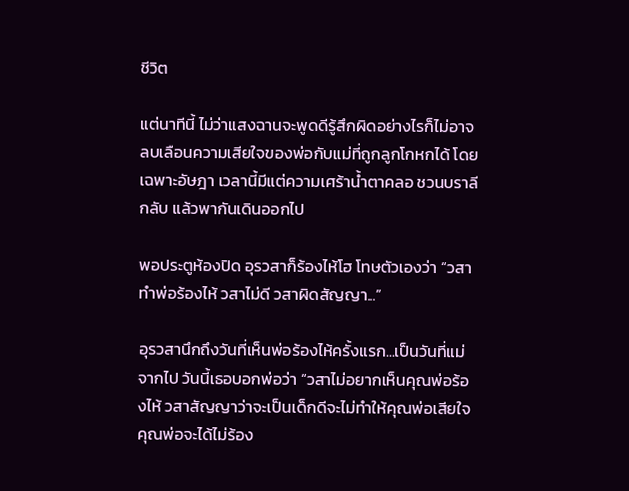ชีวิต

แต่นาทีนี้ ไม่ว่าแสงฉานจะพูดดีรู้สึกผิดอย่างไรก็ไม่อาจลบเลือนความเสียใจของพ่อกับแม่ที่ถูกลูกโกหกได้ โดยเฉพาะอัษฎา เวลานี้มีแต่ความเศร้าน้ำตาคลอ ชวนบราลีกลับ แล้วพากันเดินออกไป

พอประตูห้องปิด อุรวสาก็ร้องไห้โฮ โทษตัวเองว่า “วสาทำพ่อร้องไห้ วสาไม่ดี วสาผิดสัญญา...”

อุรวสานึกถึงวันที่เห็นพ่อร้องไห้ครั้งแรก...เป็นวันที่แม่จากไป วันนี้เธอบอกพ่อว่า “วสาไม่อยากเห็นคุณพ่อร้องไห้ วสาสัญญาว่าจะเป็นเด็กดีจะไม่ทำให้คุณพ่อเสียใจ คุณพ่อจะได้ไม่ร้อง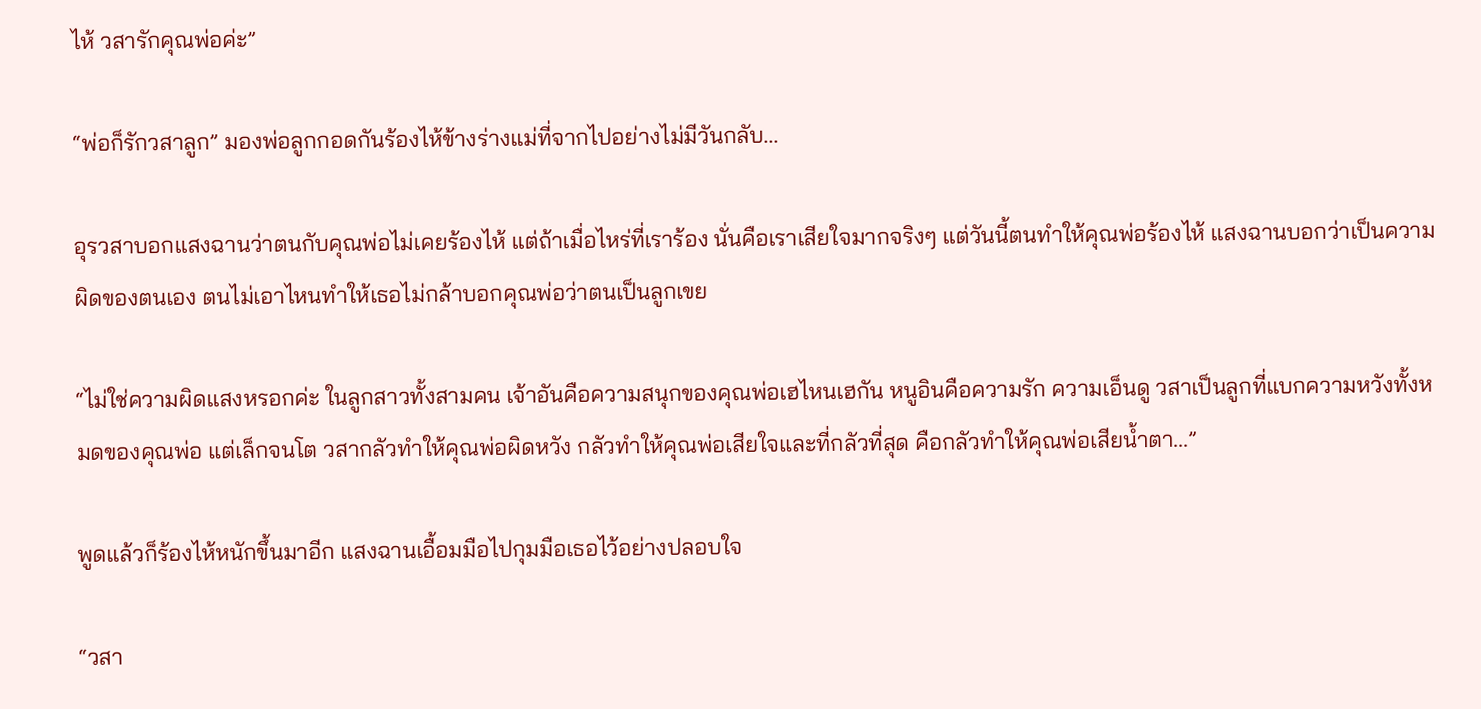ไห้ วสารักคุณพ่อค่ะ”

“พ่อก็รักวสาลูก” มองพ่อลูกกอดกันร้องไห้ข้างร่างแม่ที่จากไปอย่างไม่มีวันกลับ...

อุรวสาบอกแสงฉานว่าตนกับคุณพ่อไม่เคยร้องไห้ แต่ถ้าเมื่อไหร่ที่เราร้อง นั่นคือเราเสียใจมากจริงๆ แต่วันนี้ตนทำให้คุณพ่อร้องไห้ แสงฉานบอกว่าเป็นความผิดของตนเอง ตนไม่เอาไหนทำให้เธอไม่กล้าบอกคุณพ่อว่าตนเป็นลูกเขย

“ไม่ใช่ความผิดแสงหรอกค่ะ ในลูกสาวทั้งสามคน เจ้าอันคือความสนุกของคุณพ่อเฮไหนเฮกัน หนูอินคือความรัก ความเอ็นดู วสาเป็นลูกที่แบกความหวังทั้งหมดของคุณพ่อ แต่เล็กจนโต วสากลัวทำให้คุณพ่อผิดหวัง กลัวทำให้คุณพ่อเสียใจและที่กลัวที่สุด คือกลัวทำให้คุณพ่อเสียน้ำตา...”

พูดแล้วก็ร้องไห้หนักขึ้นมาอีก แสงฉานเอื้อมมือไปกุมมือเธอไว้อย่างปลอบใจ

“วสา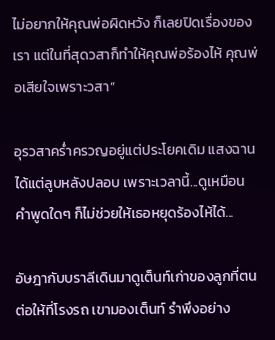ไม่อยากให้คุณพ่อผิดหวัง ก็เลยปิดเรื่องของเรา แต่ในที่สุดวสาก็ทำให้คุณพ่อร้องไห้ คุณพ่อเสียใจเพราะวสา”

อุรวสาคร่ำครวญอยู่แต่ประโยคเดิม แสงฉานได้แต่ลูบหลังปลอบ เพราะเวลานี้...ดูเหมือนคำพูดใดๆ ก็ไม่ช่วยให้เธอหยุดร้องไห้ได้...

อัษฎากับบราลีเดินมาดูเต็นท์เก่าของลูกที่ตนต่อให้ที่โรงรถ เขามองเต็นท์ รำพึงอย่าง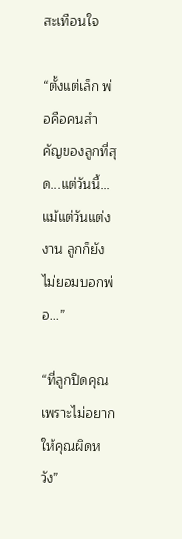สะเทือนใจ

“ตั้งแต่เล็ก พ่อคือคนสำคัญของลูกที่สุด...แต่วันนี้...แม้แต่วันแต่งงาน ลูกก็ยังไม่ยอมบอกพ่อ...”

“ที่ลูกปิดคุณ เพราะไม่อยากให้คุณผิดหวัง”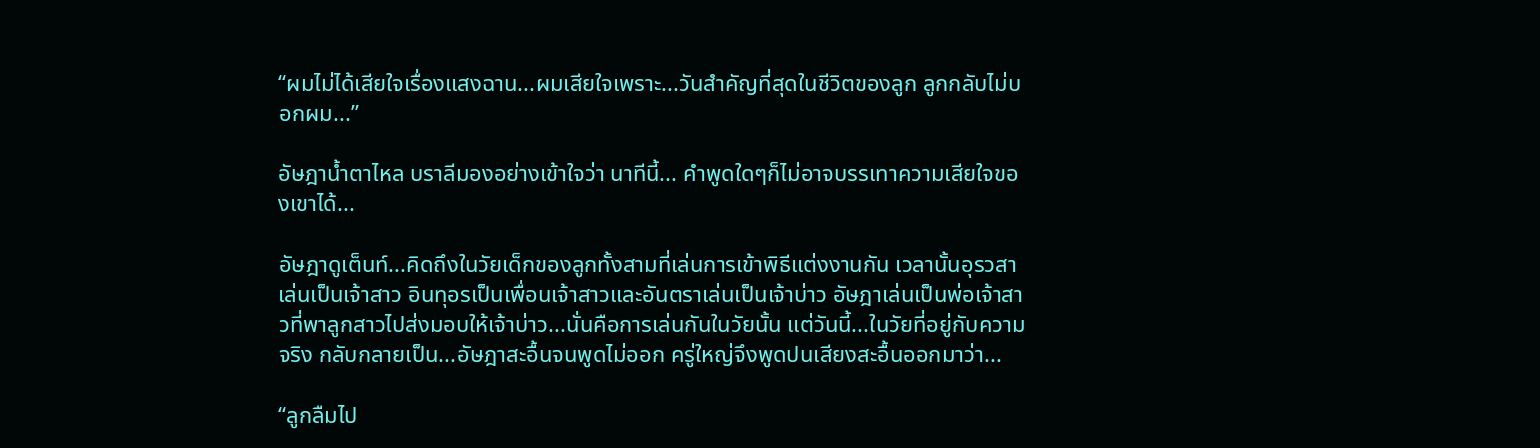“ผมไม่ได้เสียใจเรื่องแสงฉาน...ผมเสียใจเพราะ...วันสำคัญที่สุดในชีวิตของลูก ลูกกลับไม่บอกผม...”

อัษฎาน้ำตาไหล บราลีมองอย่างเข้าใจว่า นาทีนี้... คำพูดใดๆก็ไม่อาจบรรเทาความเสียใจของเขาได้...

อัษฎาดูเต็นท์...คิดถึงในวัยเด็กของลูกทั้งสามที่เล่นการเข้าพิธีแต่งงานกัน เวลานั้นอุรวสาเล่นเป็นเจ้าสาว อินทุอรเป็นเพื่อนเจ้าสาวและอันตราเล่นเป็นเจ้าบ่าว อัษฎาเล่นเป็นพ่อเจ้าสาวที่พาลูกสาวไปส่งมอบให้เจ้าบ่าว...นั่นคือการเล่นกันในวัยนั้น แต่วันนี้...ในวัยที่อยู่กับความจริง กลับกลายเป็น...อัษฎาสะอื้นจนพูดไม่ออก ครู่ใหญ่จึงพูดปนเสียงสะอื้นออกมาว่า...

“ลูกลืมไป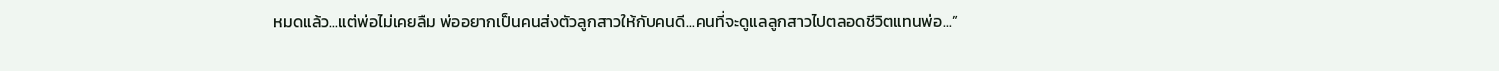หมดแล้ว...แต่พ่อไม่เคยลืม พ่ออยากเป็นคนส่งตัวลูกสาวให้กับคนดี...คนที่จะดูแลลูกสาวไปตลอดชีวิตแทนพ่อ...”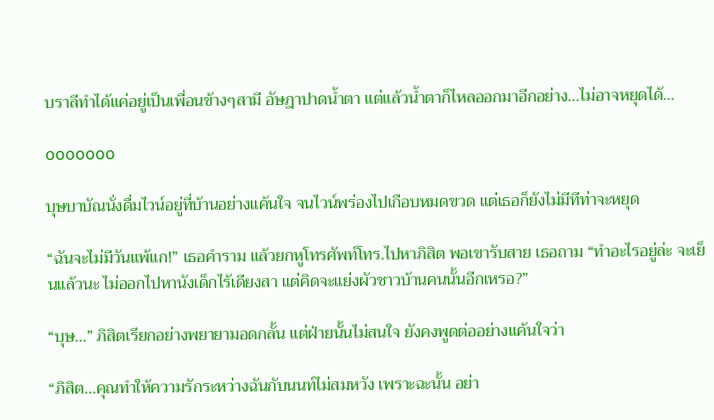บราลีทำได้แค่อยู่เป็นเพื่อนข้างๆสามี อัษฎาปาดน้ำตา แต่แล้วน้ำตาก็ไหลออกมาอีกอย่าง...ไม่อาจหยุดได้...

ooooooo

บุษบาบัณนั่งดื่มไวน์อยู่ที่บ้านอย่างแค้นใจ จนไวน์พร่องไปเกือบหมดขวด แต่เธอก็ยังไม่มีทีท่าจะหยุด

“ฉันจะไม่มีวันแพ้แก!” เธอคำราม แล้วยกหูโทรศัพท์โทร.ไปหาภิสิต พอเขารับสาย เธอถาม “ทำอะไรอยู่ล่ะ จะเย็นแล้วนะ ไม่ออกไปหานังเด็กไร้เดียงสา แต่คิดจะแย่งผัวชาวบ้านคนนั้นอีกเหรอ?”

“บุษ...” ภิสิตเรียกอย่างพยายามอดกลั้น แต่ฝ่ายนั้นไม่สนใจ ยังคงพูดต่ออย่างแค้นใจว่า

“ภิสิต...คุณทำให้ความรักระหว่างฉันกับนนท์ไม่สมหวัง เพราะฉะนั้น อย่า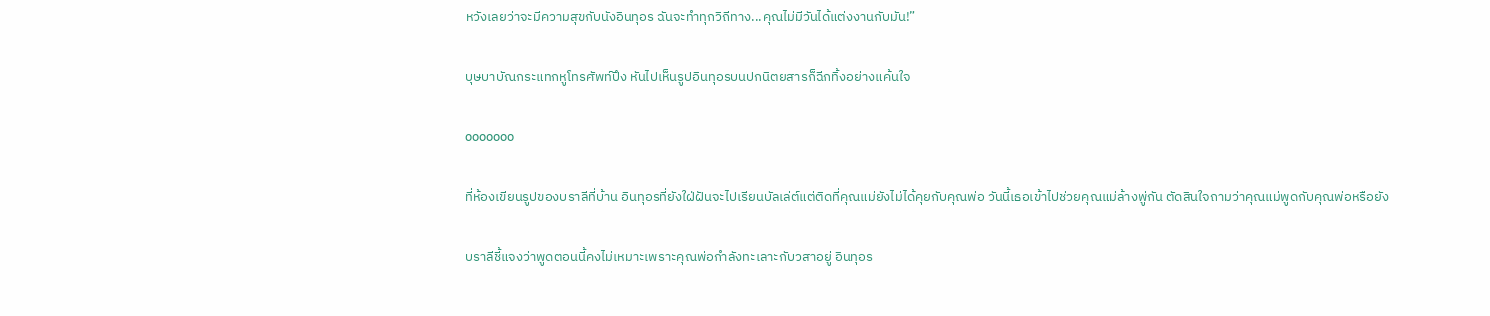หวังเลยว่าจะมีความสุขกับนังอินทุอร ฉันจะทำทุกวิถีทาง...คุณไม่มีวันได้แต่งงานกับมัน!”

บุษบาบัณกระแทกหูโทรศัพท์ปึง หันไปเห็นรูปอินทุอรบนปกนิตยสารก็ฉีกทิ้งอย่างแค้นใจ

ooooooo

ที่ห้องเขียนรูปของบราลีที่บ้าน อินทุอรที่ยังใฝ่ฝันจะไปเรียนบัลเล่ต์แต่ติดที่คุณแม่ยังไม่ได้คุยกับคุณพ่อ วันนี้เธอเข้าไปช่วยคุณแม่ล้างพู่กัน ตัดสินใจถามว่าคุณแม่พูดกับคุณพ่อหรือยัง

บราลีชี้แจงว่าพูดตอนนี้คงไม่เหมาะเพราะคุณพ่อกำลังทะเลาะกับวสาอยู่ อินทุอร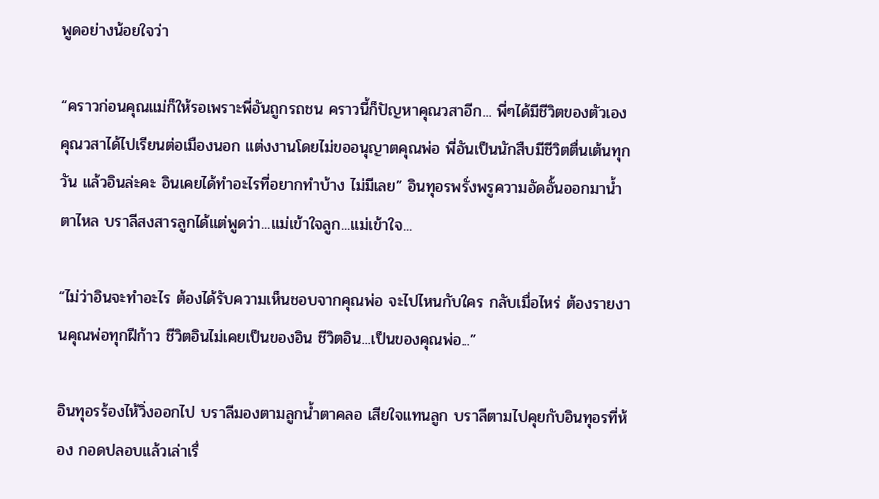พูดอย่างน้อยใจว่า

“คราวก่อนคุณแม่ก็ให้รอเพราะพี่อันถูกรถชน คราวนี้ก็ปัญหาคุณวสาอีก... พี่ๆได้มีชีวิตของตัวเอง คุณวสาได้ไปเรียนต่อเมืองนอก แต่งงานโดยไม่ขออนุญาตคุณพ่อ พี่อันเป็นนักสืบมีชีวิตตื่นเต้นทุกวัน แล้วอินล่ะคะ อินเคยได้ทำอะไรที่อยากทำบ้าง ไม่มีเลย” อินทุอรพรั่งพรูความอัดอั้นออกมาน้ำตาไหล บราลีสงสารลูกได้แต่พูดว่า...แม่เข้าใจลูก...แม่เข้าใจ...

“ไม่ว่าอินจะทำอะไร ต้องได้รับความเห็นชอบจากคุณพ่อ จะไปไหนกับใคร กลับเมื่อไหร่ ต้องรายงานคุณพ่อทุกฝีก้าว ชีวิตอินไม่เคยเป็นของอิน ชีวิตอิน...เป็นของคุณพ่อ...”

อินทุอรร้องไห้วิ่งออกไป บราลีมองตามลูกน้ำตาคลอ เสียใจแทนลูก บราลีตามไปคุยกับอินทุอรที่ห้อง กอดปลอบแล้วเล่าเรื่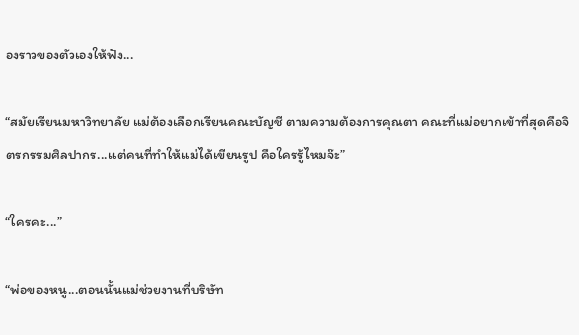องราวของตัวเองให้ฟัง...

“สมัยเรียนมหาวิทยาลัย แม่ต้องเลือกเรียนคณะบัญชี ตามความต้องการคุณตา คณะที่แม่อยากเข้าที่สุดคือจิตรกรรมศิลปากร...แต่คนที่ทำให้แม่ได้เขียนรูป คือใครรู้ไหมจ๊ะ”

“ใครคะ...”

“พ่อของหนู...ตอนนั้นแม่ช่วยงานที่บริษัท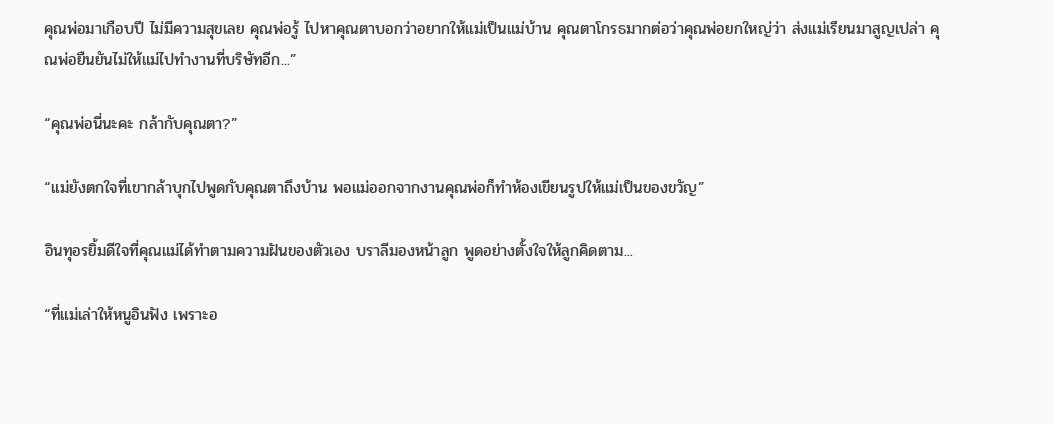คุณพ่อมาเกือบปี ไม่มีความสุขเลย คุณพ่อรู้ ไปหาคุณตาบอกว่าอยากให้แม่เป็นแม่บ้าน คุณตาโกรธมากต่อว่าคุณพ่อยกใหญ่ว่า ส่งแม่เรียนมาสูญเปล่า คุณพ่อยืนยันไม่ให้แม่ไปทำงานที่บริษัทอีก...”

“คุณพ่อนี่นะคะ กล้ากับคุณตา?”

“แม่ยังตกใจที่เขากล้าบุกไปพูดกับคุณตาถึงบ้าน พอแม่ออกจากงานคุณพ่อก็ทำห้องเขียนรูปให้แม่เป็นของขวัญ”

อินทุอรยิ้มดีใจที่คุณแม่ได้ทำตามความฝันของตัวเอง บราลีมองหน้าลูก พูดอย่างตั้งใจให้ลูกคิดตาม...

“ที่แม่เล่าให้หนูอินฟัง เพราะอ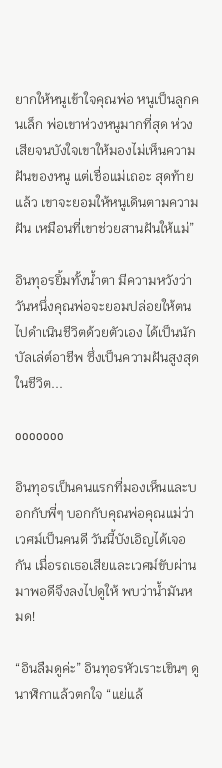ยากให้หนูเข้าใจคุณพ่อ หนูเป็นลูกคนเล็ก พ่อเขาห่วงหนูมากที่สุด ห่วงเสียจนบังใจเขาให้มองไม่เห็นความฝันของหนู แต่เชื่อแม่เถอะ สุดท้ายแล้ว เขาจะยอมให้หนูเดินตามความฝัน เหมือนที่เขาช่วยสานฝันให้แม่”

อินทุอรยิ้มทั้งน้ำตา มีความหวังว่า วันหนึ่งคุณพ่อจะยอมปล่อยให้ตนไปดำเนินชีวิตด้วยตัวเอง ได้เป็นนักบัลเล่ต์อาชีพ ซึ่งเป็นความฝันสูงสุดในชีวิต...

ooooooo

อินทุอรเป็นคนแรกที่มองเห็นและบอกกับพี่ๆ บอกกับคุณพ่อคุณแม่ว่าเวศม์เป็นคนดี วันนี้บังเอิญได้เจอกัน เมื่อรถเธอเสียและเวศม์ขับผ่านมาพอดีจึงลงไปดูให้ พบว่าน้ำมันหมด!

“อินลืมดูค่ะ” อินทุอรหัวเราะเขินๆ ดูนาฬิกาแล้วตกใจ “แย่แล้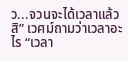ว...จวนจะได้เวลาแล้วสิ” เวศม์ถามว่าเวลาอะไร “เวลา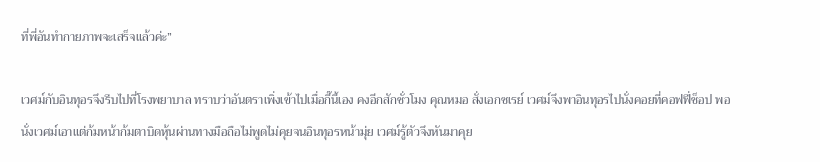ที่พี่อันทำกายภาพจะเสร็จแล้วค่ะ”

เวศม์กับอินทุอรจึงรีบไปที่โรงพยาบาล ทราบว่าอันตราเพิ่งเข้าไปเมื่อกี๊นี้เอง คงอีกสักชั่วโมง คุณหมอ สั่งเอกซเรย์ เวศม์จึงพาอินทุอรไปนั่งคอยที่คอฟฟี่ช็อป พอนั่งเวศม์เอาแต่ก้มหน้าก้มตาบิดหุ้นผ่านทางมือถือไม่พูดไม่คุยจนอินทุอรหน้ามุ่ย เวศม์รู้ตัวจึงหันมาคุย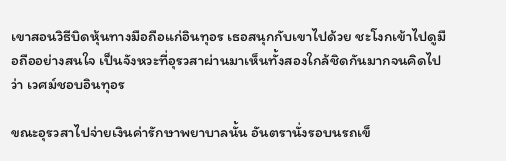เขาสอนวิธีบิดหุ้นทางมือถือแก่อินทุอร เธอสนุกกับเขาไปด้วย ชะโงกเข้าไปดูมือถืออย่างสนใจ เป็นจังหวะที่อุรวสาผ่านมาเห็นทั้งสองใกล้ชิดกันมากจนคิดไปว่า เวศม์ชอบอินทุอร

ขณะอุรวสาไปจ่ายเงินค่ารักษาพยาบาลนั้น อันตรานั่งรอบนรถเข็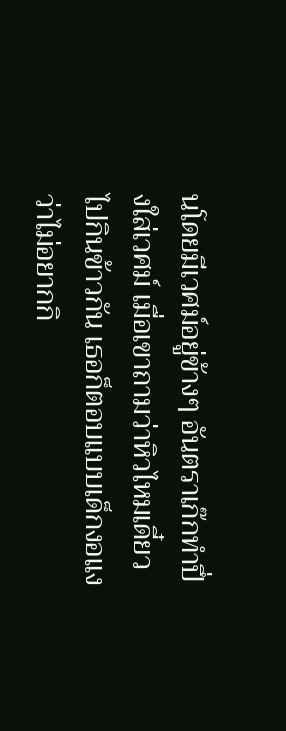นโดยมีเวศม์อยู่ข้างๆ อันตราเก๊กทำปึ่งใส่เวศม์ เมื่อเขาถามว่าหิวไหมเดี๋ยวไปกินข้าวกัน เธอก็ตอบแบบเด็กงอแงว่าไม่อยากกิ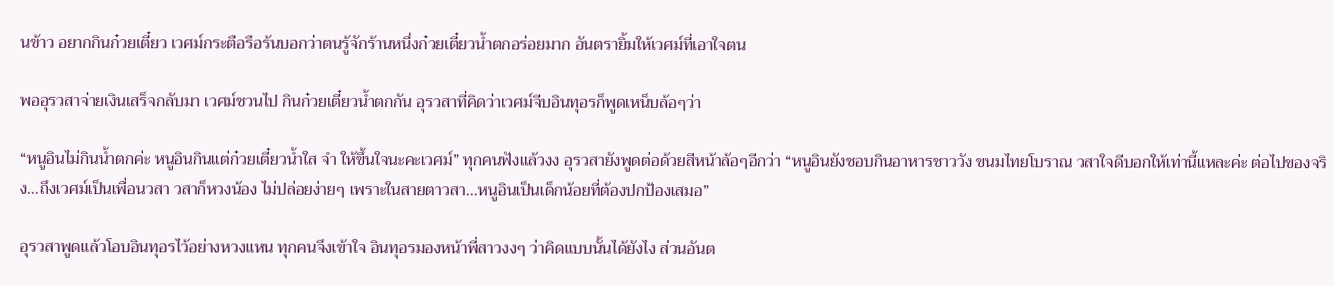นข้าว อยากกินก๋วยเตี๋ยว เวศม์กระตือรือร้นบอกว่าตนรู้จักร้านหนึ่งก๋วยเตี๋ยวน้ำตกอร่อยมาก อันตรายิ้มให้เวศม์ที่เอาใจตน

พออุรวสาจ่ายเงินเสร็จกลับมา เวศม์ชวนไป กินก๋วยเตี๋ยวน้ำตกกัน อุรวสาที่คิดว่าเวศม์จีบอินทุอรก็พูดเหน็บล้อๆว่า

“หนูอินไม่กินน้ำตกค่ะ หนูอินกินแต่ก๋วยเตี๋ยวน้ำใส จำ ให้ขึ้นใจนะคะเวศม์” ทุกคนฟังแล้วงง อุรวสายังพูดต่อด้วยสีหน้าล้อๆอีกว่า “หนูอินยังชอบกินอาหารชาววัง ขนมไทยโบราณ วสาใจดีบอกให้เท่านี้แหละค่ะ ต่อไปของจริง...ถึงเวศม์เป็นเพื่อนวสา วสาก็หวงน้อง ไม่ปล่อยง่ายๆ เพราะในสายตาวสา...หนูอินเป็นเด็กน้อยที่ต้องปกป้องเสมอ”

อุรวสาพูดแล้วโอบอินทุอรไว้อย่างหวงแหน ทุกคนจึงเข้าใจ อินทุอรมองหน้าพี่สาวงงๆ ว่าคิดแบบนั้นได้ยังไง ส่วนอันต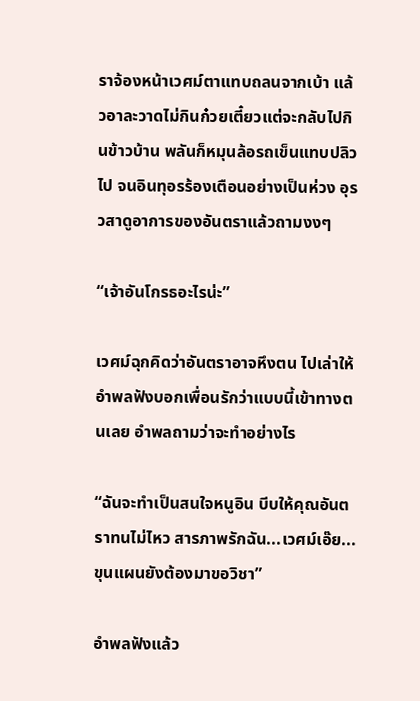ราจ้องหน้าเวศม์ตาแทบถลนจากเบ้า แล้วอาละวาดไม่กินก๋วยเตี๋ยวแต่จะกลับไปกินข้าวบ้าน พลันก็หมุนล้อรถเข็นแทบปลิวไป จนอินทุอรร้องเตือนอย่างเป็นห่วง อุรวสาดูอาการของอันตราแล้วถามงงๆ

“เจ้าอันโกรธอะไรน่ะ”

เวศม์ฉุกคิดว่าอันตราอาจหึงตน ไปเล่าให้อำพลฟังบอกเพื่อนรักว่าแบบนี้เข้าทางตนเลย อำพลถามว่าจะทำอย่างไร

“ฉันจะทำเป็นสนใจหนูอิน บีบให้คุณอันตราทนไม่ไหว สารภาพรักฉัน...เวศม์เอ๊ย...ขุนแผนยังต้องมาขอวิชา”

อำพลฟังแล้ว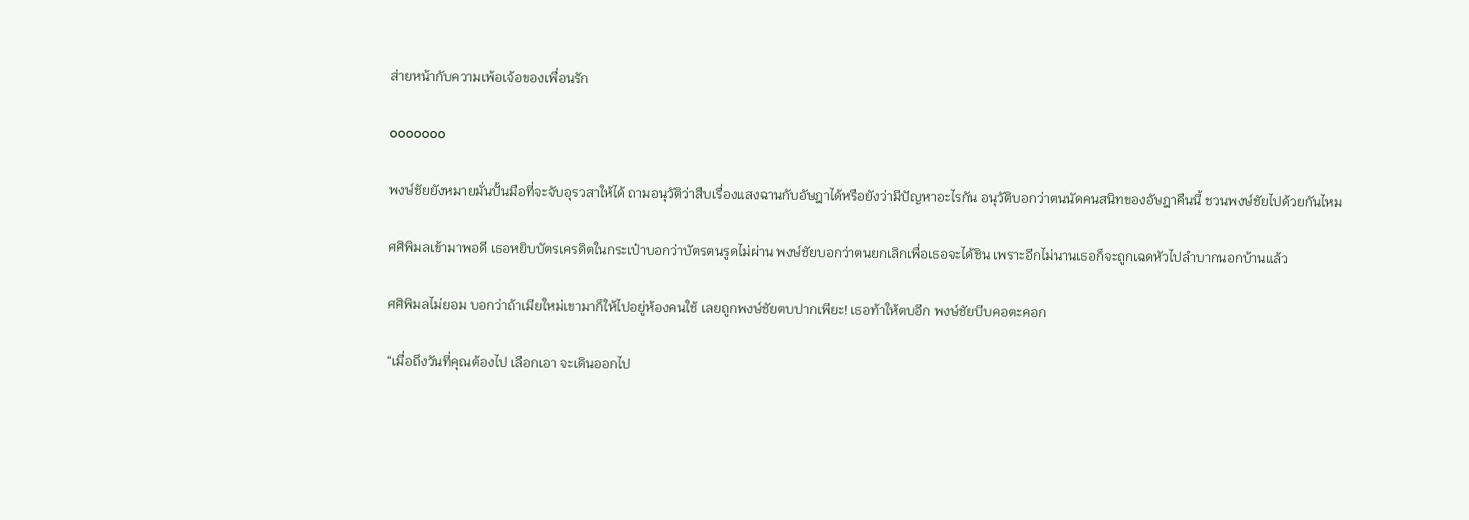ส่ายหน้ากับความเพ้อเจ้อของเพื่อนรัก

ooooooo

พงษ์ชัยยังหมายมั่นปั้นมือที่จะจับอุรวสาให้ได้ ถามอนุวัติว่าสืบเรื่องแสงฉานกับอัษฎาได้หรือยังว่ามีปัญหาอะไรกัน อนุวัติบอกว่าตนนัดคนสนิทของอัษฎาคืนนี้ ชวนพงษ์ชัยไปด้วยกันไหม

ศศิพิมลเข้ามาพอดี เธอหยิบบัตรเครดิตในกระเป๋าบอกว่าบัตรตนรูดไม่ผ่าน พงษ์ชัยบอกว่าตนยกเลิกเพื่อเธอจะได้ชิน เพราะอีกไม่นานเธอก็จะถูกเฉดหัวไปลำบากนอกบ้านแล้ว

ศศิพิมลไม่ยอม บอกว่าถ้าเมียใหม่เขามาก็ให้ไปอยู่ห้องคนใช้ เลยถูกพงษ์ชัยตบปากเพียะ! เธอท้าให้ตบอีก พงษ์ชัยบีบคอตะคอก

“เมื่อถึงวันที่คุณต้องไป เลือกเอา จะเดินออกไป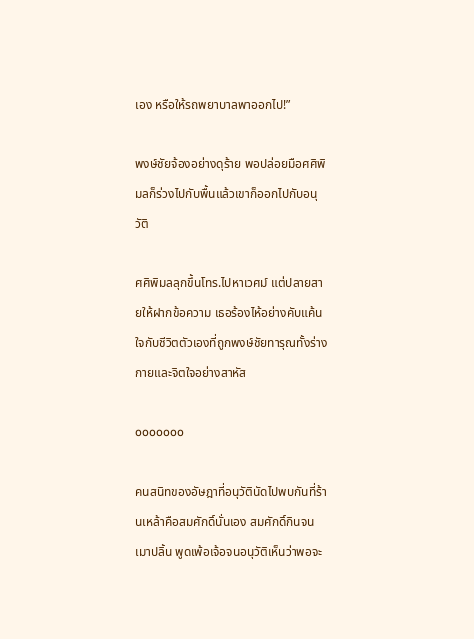เอง หรือให้รถพยาบาลพาออกไป!”

พงษ์ชัยจ้องอย่างดุร้าย พอปล่อยมือศศิพิมลก็ร่วงไปกับพื้นแล้วเขาก็ออกไปกับอนุวัติ

ศศิพิมลลุกขึ้นโทร.ไปหาเวศม์ แต่ปลายสายให้ฝากข้อความ เธอร้องไห้อย่างคับแค้นใจกับชีวิตตัวเองที่ถูกพงษ์ชัยทารุณทั้งร่างกายและจิตใจอย่างสาหัส

ooooooo

คนสนิทของอัษฎาที่อนุวัตินัดไปพบกันที่ร้านเหล้าคือสมศักดิ์นั่นเอง สมศักดิ์กินจนเมาปลิ้น พูดเพ้อเจ้อจนอนุวัติเห็นว่าพอจะ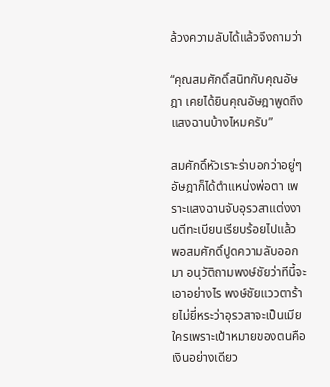ล้วงความลับได้แล้วจึงถามว่า

“คุณสมศักดิ์สนิทกับคุณอัษฎา เคยได้ยินคุณอัษฎาพูดถึงแสงฉานบ้างไหมครับ”

สมศักดิ์หัวเราะร่าบอกว่าอยู่ๆ อัษฎาก็ได้ตำแหน่งพ่อตา เพราะแสงฉานจับอุรวสาแต่งงานตีทะเบียนเรียบร้อยไปแล้ว พอสมศักดิ์ปูดความลับออกมา อนุวัติถามพงษ์ชัยว่าทีนี้จะเอาอย่างไร พงษ์ชัยแววตาร้ายไม่ยี่หระว่าอุรวสาจะเป็นเมียใครเพราะเป้าหมายของตนคือเงินอย่างเดียว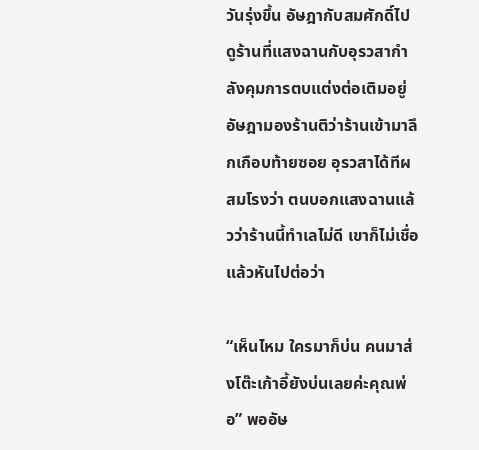วันรุ่งขึ้น อัษฎากับสมศักดิ์ไปดูร้านที่แสงฉานกับอุรวสากำลังคุมการตบแต่งต่อเติมอยู่ อัษฎามองร้านติว่าร้านเข้ามาลึกเกือบท้ายซอย อุรวสาได้ทีผสมโรงว่า ตนบอกแสงฉานแล้วว่าร้านนี้ทำเลไม่ดี เขาก็ไม่เชื่อ แล้วหันไปต่อว่า

“เห็นไหม ใครมาก็บ่น คนมาส่งโต๊ะเก้าอี้ยังบ่นเลยค่ะคุณพ่อ” พออัษ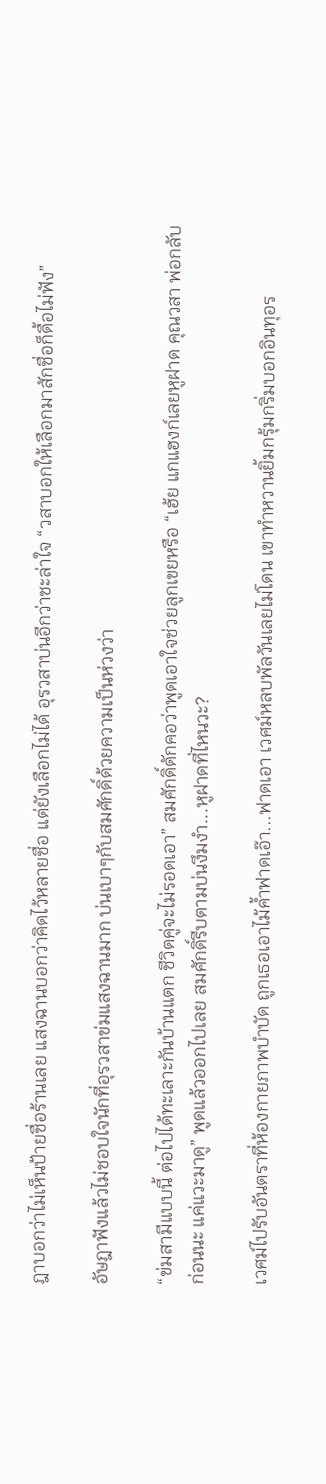ฎาบอกว่าไม่เห็นป้ายชื่อร้านเลย แสงฉานบอกว่าคิดไว้หลายชื่อ แต่ยังเลือกไม่ได้ อุรวสาบ่นอีกว่าชะล่าใจ “วสาบอกให้เลือกมาสักชื่อก็ดื้อไม่ฟัง”

อัษฎาฟังแล้วไม่ชอบใจนักที่อุรวสาข่มแสงฉานมาก บ่นเบาๆกับสมศักดิ์ด้วยความเป็นห่วงว่า

“ข่มสามีแบบนี้ ต่อไปได้ทะเลาะกันบ้านแตก ชีวิตคู่จะไม่รอดเอา” สมศักดิ์ดักคอว่าพูดเอาใจช่วยลูกเขยหรือ “เฮ้ย แกแฮงก์เลยหูฝาด คุณวสา พ่อกลับก่อนนะ แค่แวะมาดู” พูดแล้วออกไปเลย สมศักดิ์รีบตามบ่นงึมงำ...หูฝาดที่ไหนวะ?

เวศม์ไปรับอันตราที่ห้องกายภาพบำบัด ถูกเธอเอาไม้ค้ำฟาดเอ๊า...ฟาดเอา เวศม์หลบพัลวันเลยไม่โดน เขาทำหวานยิ้มกรุ้มกริ่มบอกอินทุอร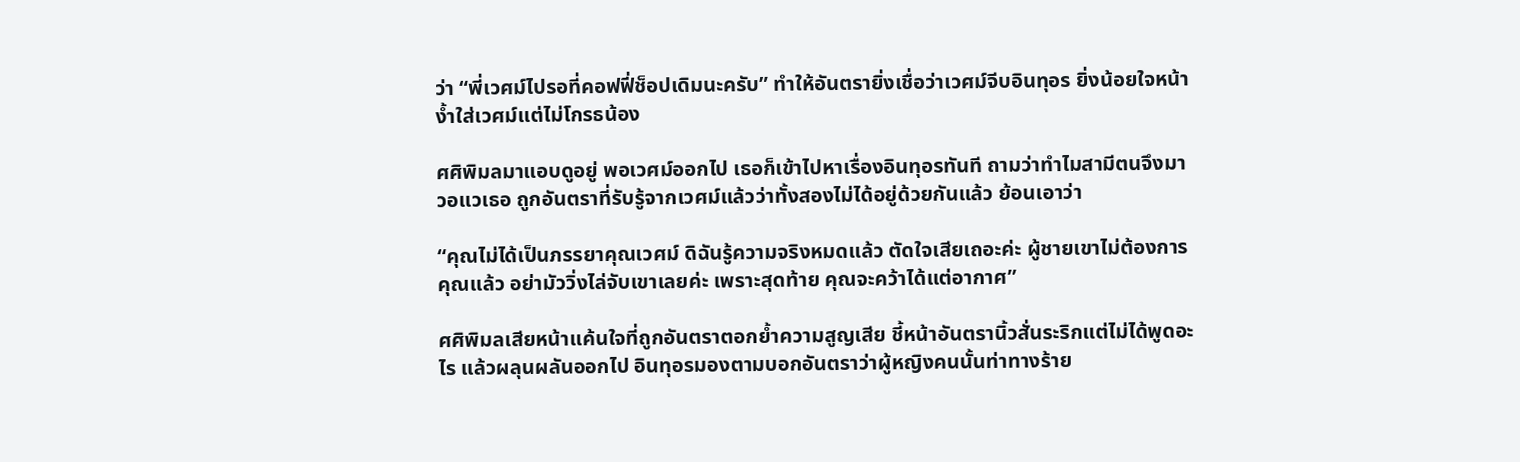ว่า “พี่เวศม์ไปรอที่คอฟฟี่ช็อปเดิมนะครับ” ทำให้อันตรายิ่งเชื่อว่าเวศม์จีบอินทุอร ยิ่งน้อยใจหน้าง้ำใส่เวศม์แต่ไม่โกรธน้อง

ศศิพิมลมาแอบดูอยู่ พอเวศม์ออกไป เธอก็เข้าไปหาเรื่องอินทุอรทันที ถามว่าทำไมสามีตนจึงมาวอแวเธอ ถูกอันตราที่รับรู้จากเวศม์แล้วว่าทั้งสองไม่ได้อยู่ด้วยกันแล้ว ย้อนเอาว่า

“คุณไม่ได้เป็นภรรยาคุณเวศม์ ดิฉันรู้ความจริงหมดแล้ว ตัดใจเสียเถอะค่ะ ผู้ชายเขาไม่ต้องการคุณแล้ว อย่ามัววิ่งไล่จับเขาเลยค่ะ เพราะสุดท้าย คุณจะคว้าได้แต่อากาศ”

ศศิพิมลเสียหน้าแค้นใจที่ถูกอันตราตอกย้ำความสูญเสีย ชี้หน้าอันตรานิ้วสั่นระริกแต่ไม่ได้พูดอะไร แล้วผลุนผลันออกไป อินทุอรมองตามบอกอันตราว่าผู้หญิงคนนั้นท่าทางร้าย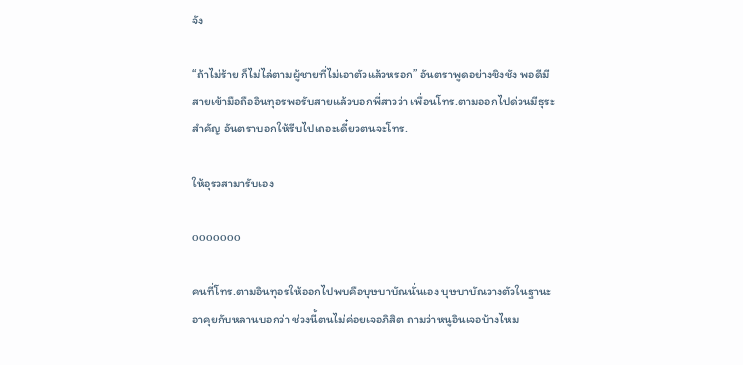จัง

“ถ้าไม่ร้าย ก็ไม่ไล่ตามผู้ชายที่ไม่เอาตัวแล้วหรอก” อันตราพูดอย่างชิงชัง พอดีมีสายเข้ามือถืออินทุอรพอรับสายแล้วบอกพี่สาวว่า เพื่อนโทร.ตามออกไปด่วนมีธุระสำคัญ อันตราบอกให้รีบไปเถอะเดี๋ยวตนจะโทร.

ให้อุรวสามารับเอง

ooooooo

คนที่โทร.ตามอินทุอรให้ออกไปพบคือบุษบาบัณนั่นเอง บุษบาบัณวางตัวในฐานะอาคุยกับหลานบอกว่า ช่วงนี้ตนไม่ค่อยเจอภิสิต ถามว่าหนูอินเจอบ้างไหม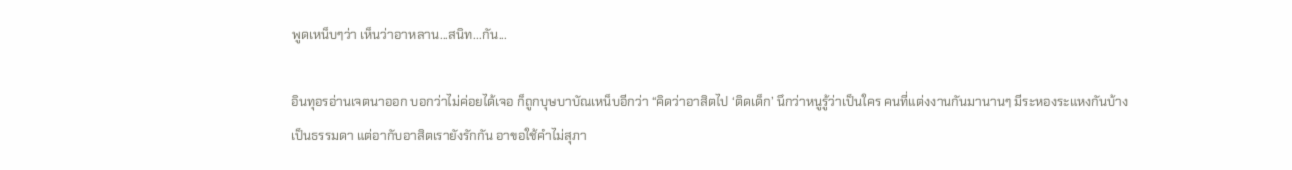พูดเหน็บๆว่า เห็นว่าอาหลาน...สนิท...กัน...

อินทุอรอ่านเจตนาออก บอกว่าไม่ค่อยได้เจอ ก็ถูกบุษบาบัณเหน็บอีกว่า “คิดว่าอาสิตไป ‘ติดเด็ก’ นึกว่าหนูรู้ว่าเป็นใคร คนที่แต่งงานกันมานานๆ มีระหองระแหงกันบ้างเป็นธรรมดา แต่อากับอาสิตเรายังรักกัน อาขอใช้คำไม่สุภา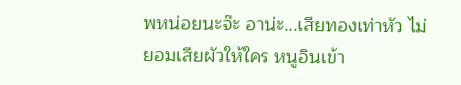พหน่อยนะจ๊ะ อาน่ะ...เสียทองเท่าหัว ไม่ยอมเสียผัวให้ใคร หนูอินเข้า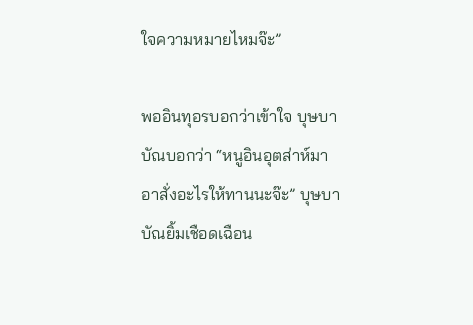ใจความหมายไหมจ๊ะ”

พออินทุอรบอกว่าเข้าใจ บุษบาบัณบอกว่า “หนูอินอุตส่าห์มา อาสั่งอะไรให้ทานนะจ๊ะ” บุษบาบัณยิ้มเชือดเฉือน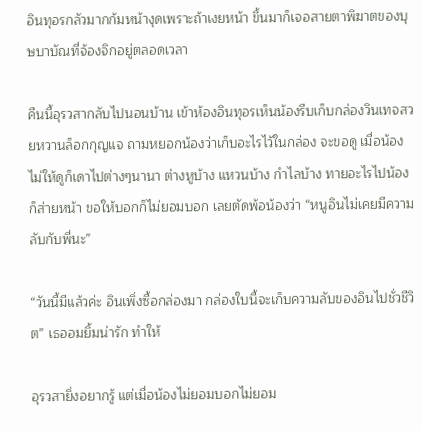อินทุอรกลัวมากก้มหน้างุดเพราะถ้าเงยหน้า ขึ้นมาก็เจอสายตาพิฆาตของบุษบาบัณที่จ้องจิกอยู่ตลอดเวลา

คืนนี้อุรวสากลับไปนอนบ้าน เข้าห้องอินทุอรเห็นน้องรีบเก็บกล่องวินเทจสวยหวานล็อกกุญแจ ถามหยอกน้องว่าเก็บอะไรไว้ในกล่อง จะขอดู เมื่อน้องไม่ให้ดูก็เดาไปต่างๆนานา ต่างหูบ้าง แหวนบ้าง กำไลบ้าง ทายอะไรไปน้องก็ส่ายหน้า ขอให้บอกก็ไม่ยอมบอก เลยตัดพ้อน้องว่า “หนูอินไม่เคยมีความลับกับพี่นะ”

“วันนี้มีแล้วค่ะ อินเพิ่งซื้อกล่องมา กล่องใบนี้จะเก็บความลับของอินไปชั่วชีวิต” เธออมยิ้มน่ารัก ทำให้

อุรวสายิ่งอยากรู้ แต่เมื่อน้องไม่ยอมบอกไม่ยอม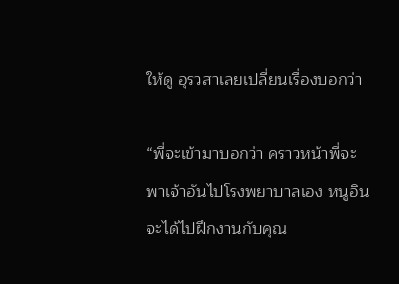ให้ดู อุรวสาเลยเปลี่ยนเรื่องบอกว่า

“พี่จะเข้ามาบอกว่า คราวหน้าพี่จะพาเจ้าอันไปโรงพยาบาลเอง หนูอินจะได้ไปฝึกงานกับคุณ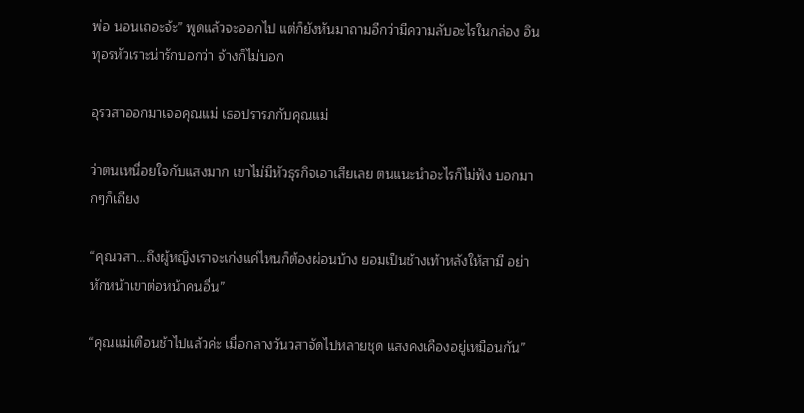พ่อ นอนเถอะจ้ะ” พูดแล้วจะออกไป แต่ก็ยังหันมาถามอีกว่ามีความลับอะไรในกล่อง อินทุอรหัวเราะน่ารักบอกว่า จ้างก็ไม่บอก

อุรวสาออกมาเจอคุณแม่ เธอปรารภกับคุณแม่

ว่าตนเหนื่อยใจกับแสงมาก เขาไม่มีหัวธุรกิจเอาเสียเลย ตนแนะนำอะไรก็ไม่ฟัง บอกมากๆก็เถียง

“คุณวสา...ถึงผู้หญิงเราจะเก่งแค่ไหนก็ต้องผ่อนบ้าง ยอมเป็นช้างเท้าหลังให้สามี อย่าหักหน้าเขาต่อหน้าคนอื่น”

“คุณแม่เตือนช้าไปแล้วค่ะ เมื่อกลางวันวสาจัดไปหลายชุด แสงคงเคืองอยู่เหมือนกัน”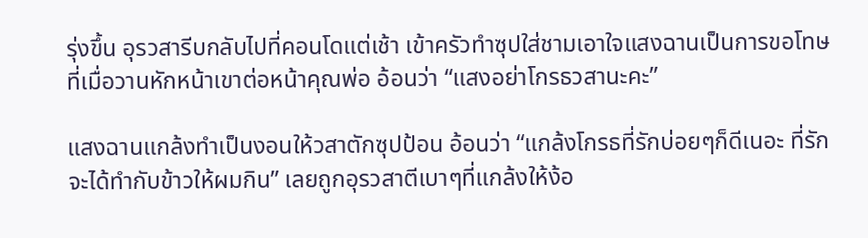รุ่งขึ้น อุรวสารีบกลับไปที่คอนโดแต่เช้า เข้าครัวทำซุปใส่ชามเอาใจแสงฉานเป็นการขอโทษที่เมื่อวานหักหน้าเขาต่อหน้าคุณพ่อ อ้อนว่า “แสงอย่าโกรธวสานะคะ”

แสงฉานแกล้งทำเป็นงอนให้วสาตักซุปป้อน อ้อนว่า “แกล้งโกรธที่รักบ่อยๆก็ดีเนอะ ที่รักจะได้ทำกับข้าวให้ผมกิน” เลยถูกอุรวสาตีเบาๆที่แกล้งให้ง้อ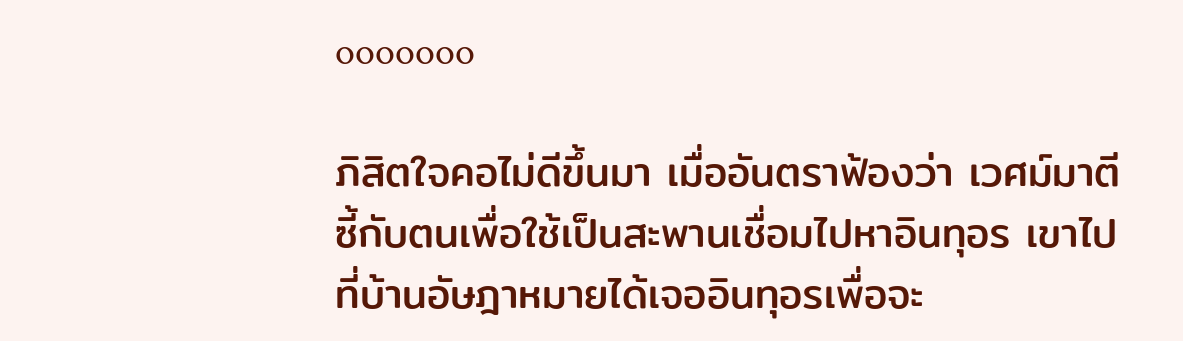ooooooo

ภิสิตใจคอไม่ดีขึ้นมา เมื่ออันตราฟ้องว่า เวศม์มาตีซี้กับตนเพื่อใช้เป็นสะพานเชื่อมไปหาอินทุอร เขาไปที่บ้านอัษฎาหมายได้เจออินทุอรเพื่อจะ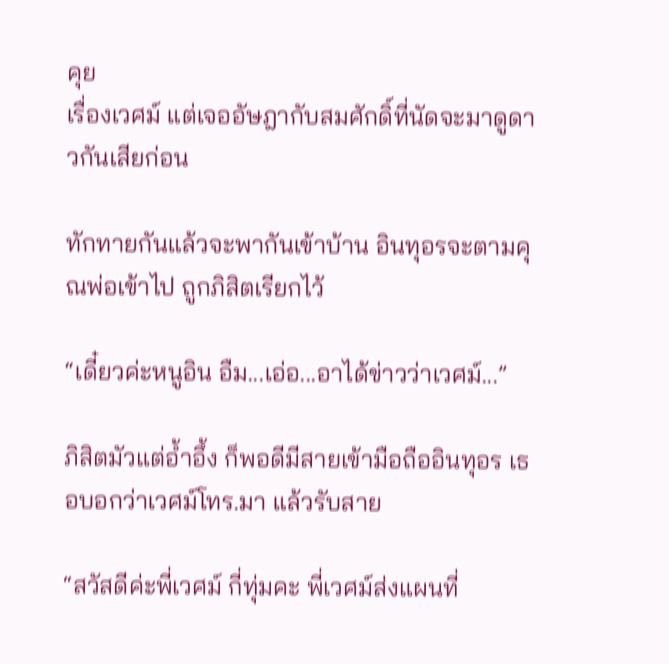คุย
เรื่องเวศม์ แต่เจออัษฎากับสมศักดิ์ที่นัดจะมาดูดาวกันเสียก่อน

ทักทายกันแล้วจะพากันเข้าบ้าน อินทุอรจะตามคุณพ่อเข้าไป ถูกภิสิตเรียกไว้

“เดี๋ยวค่ะหนูอิน อืม...เอ่อ...อาได้ข่าวว่าเวศม์...”

ภิสิตมัวแต่อ้ำอึ้ง ก็พอดีมีสายเข้ามือถืออินทุอร เธอบอกว่าเวศม์โทร.มา แล้วรับสาย

“สวัสดีค่ะพี่เวศม์ กี่ทุ่มคะ พี่เวศม์ส่งแผนที่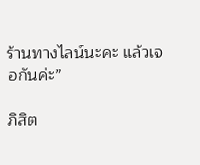ร้านทางไลน์นะคะ แล้วเจอกันค่ะ”

ภิสิต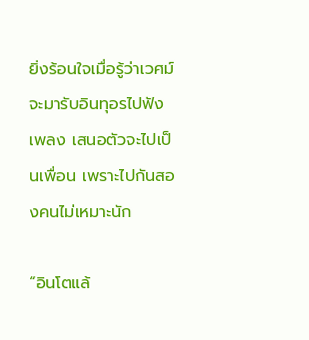ยิ่งร้อนใจเมื่อรู้ว่าเวศม์จะมารับอินทุอรไปฟังเพลง เสนอตัวจะไปเป็นเพื่อน เพราะไปกันสองคนไม่เหมาะนัก

“อินโตแล้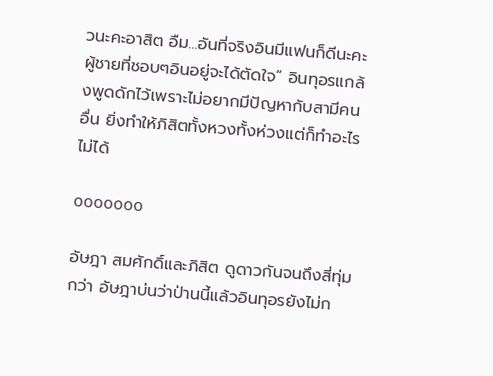วนะคะอาสิต อืม...อันที่จริงอินมีแฟนก็ดีนะคะ ผู้ชายที่ชอบๆอินอยู่จะได้ตัดใจ” อินทุอรแกล้งพูดดักไว้เพราะไม่อยากมีปัญหากับสามีคนอื่น ยิ่งทำให้ภิสิตทั้งหวงทั้งห่วงแต่ก็ทำอะไรไม่ได้

ooooooo

อัษฎา สมศักดิ์และภิสิต ดูดาวกันจนถึงสี่ทุ่มกว่า อัษฎาบ่นว่าป่านนี้แล้วอินทุอรยังไม่ก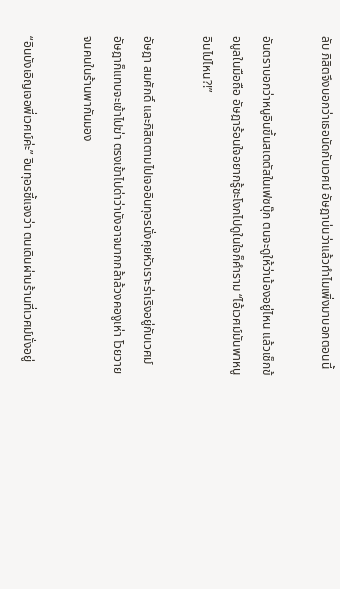ลับ ภิสิตจึงบอกว่าเธอนัดกับเวศม์ อัษฎาบ่นว่าแล้วทำไมเพิ่งมาบอกตอนนี้

อันตราบอกว่าหนูอินขึ้นสเตตัสในเฟซบุ๊ก ตนจะดูให้ว่าน้องอยู่ไหน แล้วเช็กข้อมูลในมือถือ อัษฎาร้อนใจอยากรู้ชะโงกไปดูในใจก็คำราม “ไอ้เวศม์มันพาหนูอินไปไหน?!”

อัษฎา สมศักดิ์ และภิสิตตามไปเจออินทุอรนั่งคุยหัวเราะร่าเริงอยู่กับเวศม์ อัษฎาก็แทบจะเข้าไปฆ่า ตรงเข้าไปด่าว่าบังอาจมากกล้าล้วงคองูเห่า โวยวายจนคนในร้านพากันมอง

“อินบังเอิญเจอพี่เวศม์ค่ะ” อินทุอรชี้แจงว่า ตนเดินผ่านร้านที่เวศม์นั่งอยู่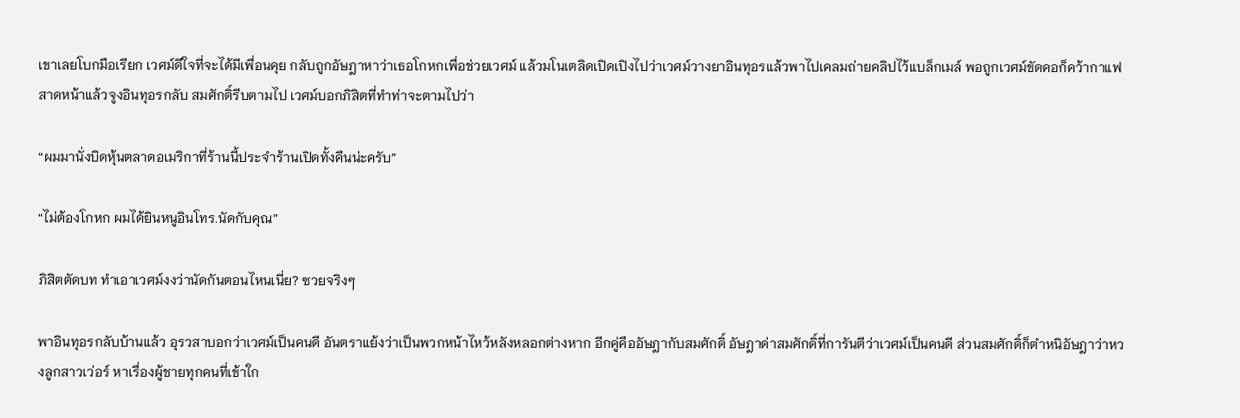เขาเลยโบกมือเรียก เวศม์ดีใจที่จะได้มีเพื่อนคุย กลับถูกอัษฎาหาว่าเธอโกหกเพื่อช่วยเวศม์ แล้วมโนเตลิดเปิดเปิงไปว่าเวศม์วางยาอินทุอรแล้วพาไปเคลมถ่ายคลิปไว้แบล็กเมล์ พอถูกเวศม์ขัดคอก็คว้ากาแฟสาดหน้าแล้วจูงอินทุอรกลับ สมศักดิ์รีบตามไป เวศม์บอกภิสิตที่ทำท่าจะตามไปว่า

“ผมมานั่งบิดหุ้นตลาดอเมริกาที่ร้านนี้ประจำร้านเปิดทั้งคืนน่ะครับ”

“ไม่ต้องโกหก ผมได้ยินหนูอินโทร.นัดกับคุณ”

ภิสิตตัดบท ทำเอาเวศม์งงว่านัดกันตอนไหนเนี่ย? ซวยจริงๆ

พาอินทุอรกลับบ้านแล้ว อุรวสาบอกว่าเวศม์เป็นคนดี อันตราแย้งว่าเป็นพวกหน้าไหว้หลังหลอกต่างหาก อีกคู่คืออัษฎากับสมศักดิ์ อัษฎาด่าสมศักดิ์ที่การันตีว่าเวศม์เป็นคนดี ส่วนสมศักดิ์ก็ตำหนิอัษฎาว่าหวงลูกสาวเว่อร์ หาเรื่องผู้ชายทุกคนที่เข้าใก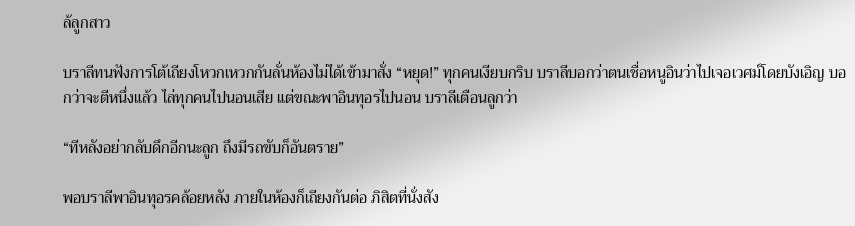ล้ลูกสาว

บราลีทนฟังการโต้เถียงโหวกเหวกกันลั่นห้องไม่ได้เข้ามาสั่ง “หยุด!” ทุกคนเงียบกริบ บราลีบอกว่าตนเชื่อหนูอินว่าไปเจอเวศม์โดยบังเอิญ บอกว่าจะตีหนึ่งแล้ว ไล่ทุกคนไปนอนเสีย แต่ขณะพาอินทุอรไปนอน บราลีเตือนลูกว่า

“ทีหลังอย่ากลับดึกอีกนะลูก ถึงมีรถขับก็อันตราย”

พอบราลีพาอินทุอรคล้อยหลัง ภายในห้องก็เถียงกันต่อ ภิสิตที่นั่งสัง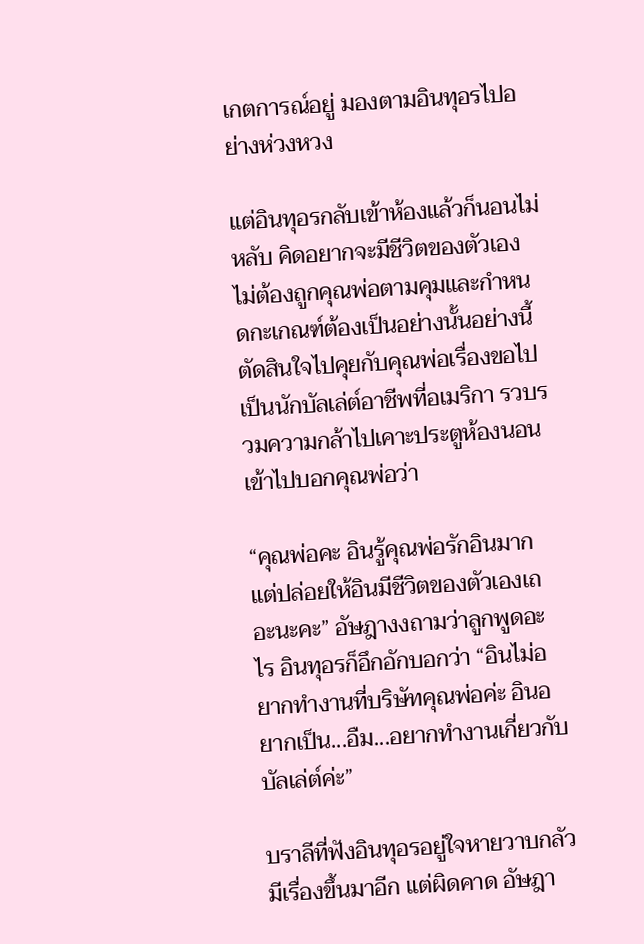เกตการณ์อยู่ มองตามอินทุอรไปอย่างห่วงหวง

แต่อินทุอรกลับเข้าห้องแล้วก็นอนไม่หลับ คิดอยากจะมีชีวิตของตัวเอง ไม่ต้องถูกคุณพ่อตามคุมและกำหนดกะเกณฑ์ต้องเป็นอย่างนั้นอย่างนี้ ตัดสินใจไปคุยกับคุณพ่อเรื่องขอไปเป็นนักบัลเล่ต์อาชีพที่อเมริกา รวบรวมความกล้าไปเคาะประตูห้องนอนเข้าไปบอกคุณพ่อว่า

“คุณพ่อคะ อินรู้คุณพ่อรักอินมาก แต่ปล่อยให้อินมีชีวิตของตัวเองเถอะนะคะ” อัษฎางงถามว่าลูกพูดอะไร อินทุอรก็อึกอักบอกว่า “อินไม่อยากทำงานที่บริษัทคุณพ่อค่ะ อินอยากเป็น...อืม...อยากทำงานเกี่ยวกับบัลเล่ต์ค่ะ”

บราลีที่ฟังอินทุอรอยู่ใจหายวาบกลัวมีเรื่องขึ้นมาอีก แต่ผิดคาด อัษฎา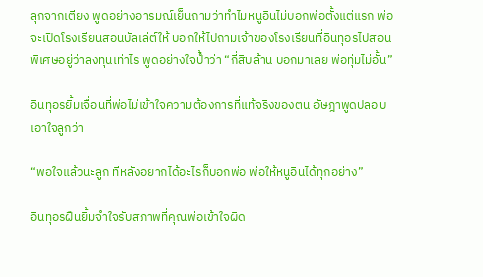ลุกจากเตียง พูดอย่างอารมณ์เย็นถามว่าทำไมหนูอินไม่บอกพ่อตั้งแต่แรก พ่อจะเปิดโรงเรียนสอนบัลเล่ต์ให้ บอกให้ไปถามเจ้าของโรงเรียนที่อินทุอรไปสอนพิเศษอยู่ว่าลงทุนเท่าไร พูดอย่างใจป้ำว่า “กี่สิบล้าน บอกมาเลย พ่อทุ่มไม่อั้น”

อินทุอรยิ้มเจื่อนที่พ่อไม่เข้าใจความต้องการที่แท้จริงของตน อัษฎาพูดปลอบเอาใจลูกว่า

“พอใจแล้วนะลูก ทีหลังอยากได้อะไรก็บอกพ่อ พ่อให้หนูอินได้ทุกอย่าง”

อินทุอรฝืนยิ้มจำใจรับสภาพที่คุณพ่อเข้าใจผิด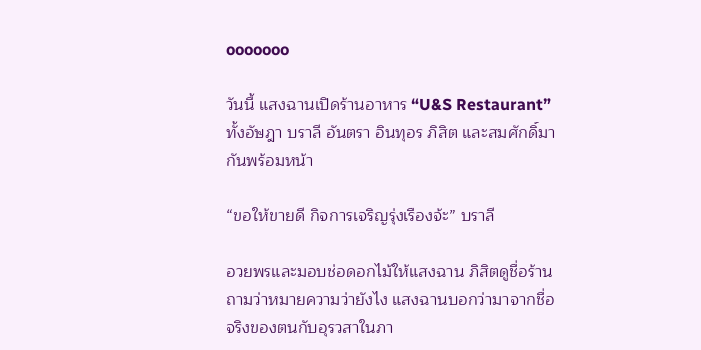ooooooo

วันนี้ แสงฉานเปิดร้านอาหาร “U&S Restaurant” ทั้งอัษฎา บราลี อันตรา อินทุอร ภิสิต และสมศักดิ์มากันพร้อมหน้า

“ขอให้ขายดี กิจการเจริญรุ่งเรืองจ้ะ” บราลี

อวยพรและมอบช่อดอกไม้ให้แสงฉาน ภิสิตดูชื่อร้านถามว่าหมายความว่ายังไง แสงฉานบอกว่ามาจากชื่อจริงของตนกับอุรวสาในภา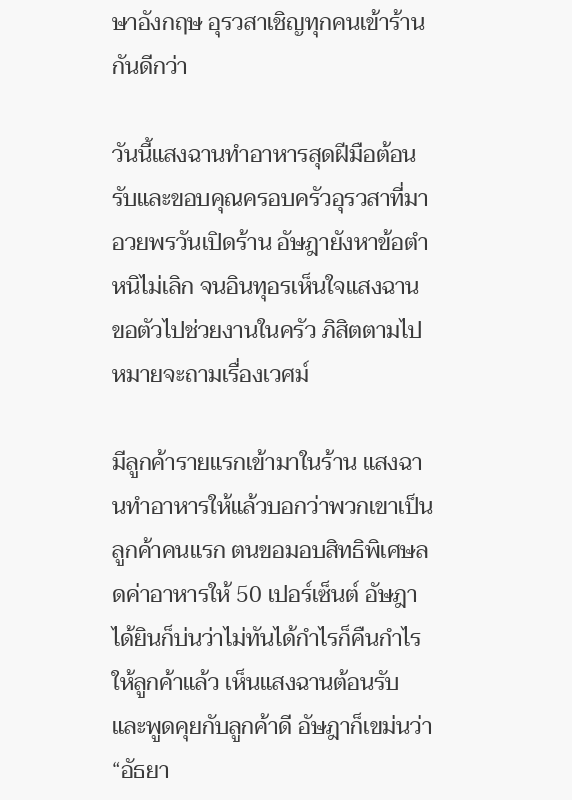ษาอังกฤษ อุรวสาเชิญทุกคนเข้าร้านกันดีกว่า

วันนี้แสงฉานทำอาหารสุดฝีมือต้อนรับและขอบคุณครอบครัวอุรวสาที่มาอวยพรวันเปิดร้าน อัษฎายังหาข้อตำหนิไม่เลิก จนอินทุอรเห็นใจแสงฉาน ขอตัวไปช่วยงานในครัว ภิสิตตามไปหมายจะถามเรื่องเวศม์

มีลูกค้ารายแรกเข้ามาในร้าน แสงฉานทำอาหารให้แล้วบอกว่าพวกเขาเป็นลูกค้าคนแรก ตนขอมอบสิทธิพิเศษลดค่าอาหารให้ 50 เปอร์เซ็นต์ อัษฎาได้ยินก็บ่นว่าไม่ทันได้กำไรก็คืนกำไรให้ลูกค้าแล้ว เห็นแสงฉานต้อนรับและพูดคุยกับลูกค้าดี อัษฎาก็เขม่นว่า “อัธยา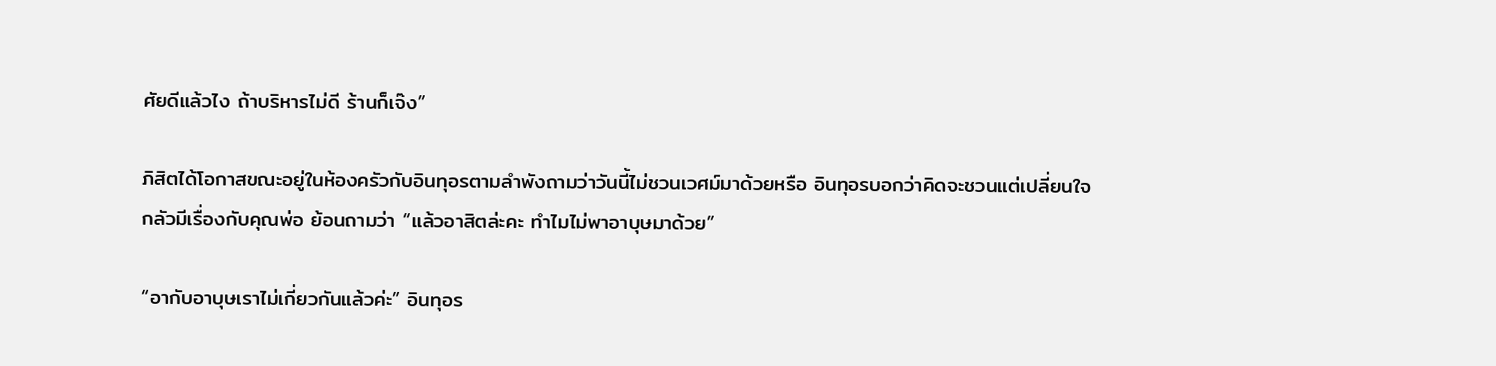ศัยดีแล้วไง ถ้าบริหารไม่ดี ร้านก็เจ๊ง”

ภิสิตได้โอกาสขณะอยู่ในห้องครัวกับอินทุอรตามลำพังถามว่าวันนี้ไม่ชวนเวศม์มาด้วยหรือ อินทุอรบอกว่าคิดจะชวนแต่เปลี่ยนใจกลัวมีเรื่องกับคุณพ่อ ย้อนถามว่า “แล้วอาสิตล่ะคะ ทำไมไม่พาอาบุษมาด้วย”

“อากับอาบุษเราไม่เกี่ยวกันแล้วค่ะ” อินทุอร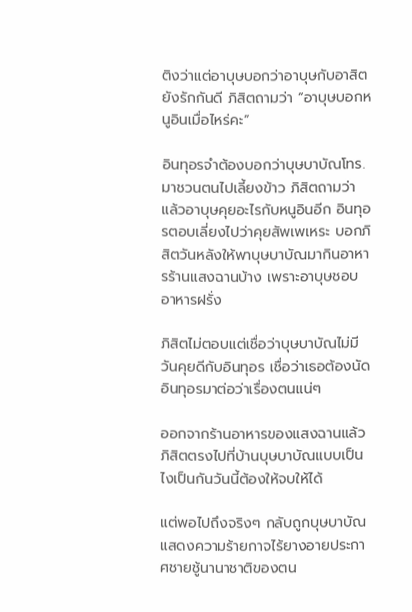ติงว่าแต่อาบุษบอกว่าอาบุษกับอาสิตยังรักกันดี ภิสิตถามว่า “อาบุษบอกหนูอินเมื่อไหร่คะ”

อินทุอรจำต้องบอกว่าบุษบาบัณโทร.มาชวนตนไปเลี้ยงข้าว ภิสิตถามว่าแล้วอาบุษคุยอะไรกับหนูอินอีก อินทุอรตอบเลี่ยงไปว่าคุยสัพเพเหระ บอกภิสิตวันหลังให้พาบุษบาบัณมากินอาหารร้านแสงฉานบ้าง เพราะอาบุษชอบอาหารฝรั่ง

ภิสิตไม่ตอบแต่เชื่อว่าบุษบาบัณไม่มีวันคุยดีกับอินทุอร เชื่อว่าเธอต้องนัดอินทุอรมาต่อว่าเรื่องตนแน่ๆ

ออกจากร้านอาหารของแสงฉานแล้ว ภิสิตตรงไปที่บ้านบุษบาบัณแบบเป็นไงเป็นกันวันนี้ต้องให้จบให้ได้

แต่พอไปถึงจริงๆ กลับถูกบุษบาบัณแสดงความร้ายกาจไร้ยางอายประกาศชายชู้นานาชาติของตน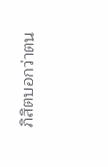ภิสิตบอกว่าตน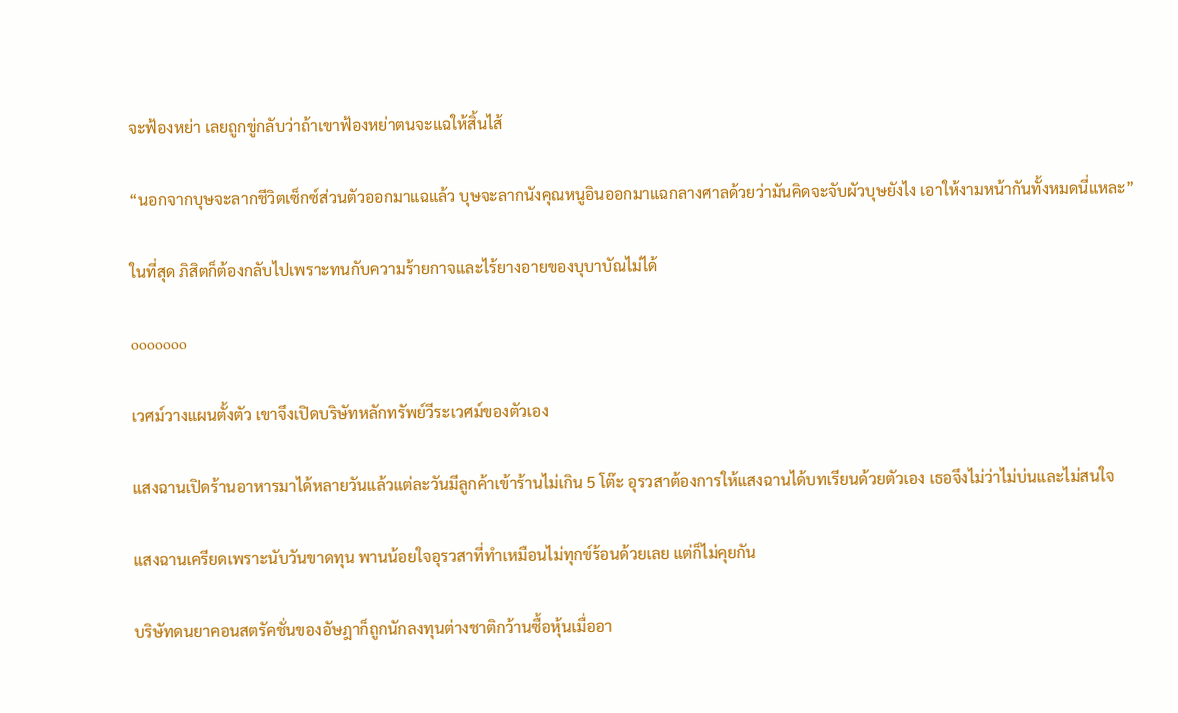จะฟ้องหย่า เลยถูกขู่กลับว่าถ้าเขาฟ้องหย่าตนจะแฉให้สิ้นไส้

“นอกจากบุษจะลากชีวิตเซ็กซ์ส่วนตัวออกมาแฉแล้ว บุษจะลากนังคุณหนูอินออกมาแฉกลางศาลด้วยว่ามันคิดจะจับผัวบุษยังไง เอาให้งามหน้ากันทั้งหมดนี่แหละ”

ในที่สุด ภิสิตก็ต้องกลับไปเพราะทนกับความร้ายกาจและไร้ยางอายของบุบาบัณไม่ได้

ooooooo

เวศม์วางแผนตั้งตัว เขาจึงเปิดบริษัทหลักทรัพย์วีระเวศม์ของตัวเอง

แสงฉานเปิดร้านอาหารมาได้หลายวันแล้วแต่ละวันมีลูกค้าเข้าร้านไม่เกิน 5 โต๊ะ อุรวสาต้องการให้แสงฉานได้บทเรียนด้วยตัวเอง เธอจึงไม่ว่าไม่บ่นและไม่สนใจ

แสงฉานเครียดเพราะนับวันขาดทุน พานน้อยใจอุรวสาที่ทำเหมือนไม่ทุกข์ร้อนด้วยเลย แต่ก็ไม่คุยกัน

บริษัทดนยาคอนสตรัคชั่นของอัษฎาก็ถูกนักลงทุนต่างชาติกว้านซื้อหุ้นเมื่ออา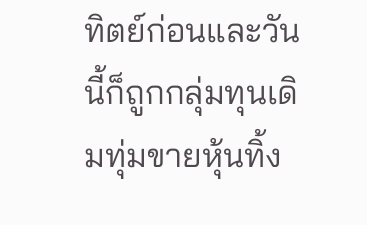ทิตย์ก่อนและวันนี้ก็ถูกกลุ่มทุนเดิมทุ่มขายหุ้นทิ้ง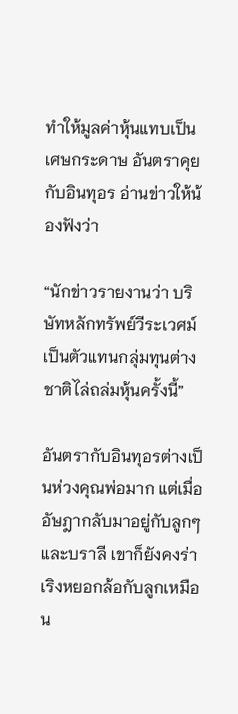ทำให้มูลค่าหุ้นแทบเป็นเศษกระดาษ อันตราคุยกับอินทุอร อ่านข่าวให้น้องฟังว่า

“นักข่าวรายงานว่า บริษัทหลักทรัพย์วีระเวศม์เป็นตัวแทนกลุ่มทุนต่างชาติไล่ถล่มหุ้นครั้งนี้”

อันตรากับอินทุอรต่างเป็นห่วงคุณพ่อมาก แต่เมื่ออัษฎากลับมาอยู่กับลูกๆและบราลี เขาก็ยังคงร่าเริงหยอกล้อกับลูกเหมือน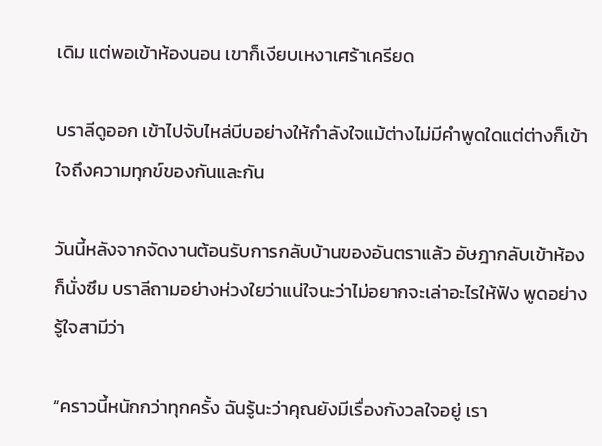เดิม แต่พอเข้าห้องนอน เขาก็เงียบเหงาเศร้าเครียด

บราลีดูออก เข้าไปจับไหล่บีบอย่างให้กำลังใจแม้ต่างไม่มีคำพูดใดแต่ต่างก็เข้าใจถึงความทุกข์ของกันและกัน

วันนี้หลังจากจัดงานต้อนรับการกลับบ้านของอันตราแล้ว อัษฎากลับเข้าห้องก็นั่งซึม บราลีถามอย่างห่วงใยว่าแน่ใจนะว่าไม่อยากจะเล่าอะไรให้ฟัง พูดอย่างรู้ใจสามีว่า

“คราวนี้หนักกว่าทุกครั้ง ฉันรู้นะว่าคุณยังมีเรื่องกังวลใจอยู่ เรา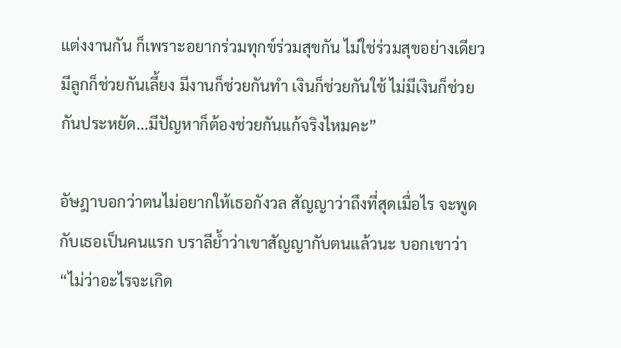แต่งงานกัน ก็เพราะอยากร่วมทุกข์ร่วมสุขกัน ไม่ใช่ร่วมสุขอย่างเดียว มีลูกก็ช่วยกันเลี้ยง มีงานก็ช่วยกันทำ เงินก็ช่วยกันใช้ ไม่มีเงินก็ช่วยกันประหยัด...มีปัญหาก็ต้องช่วยกันแก้จริงไหมคะ”

อัษฎาบอกว่าตนไม่อยากให้เธอกังวล สัญญาว่าถึงที่สุดเมื่อไร จะพูดกับเธอเป็นคนแรก บราลีย้ำว่าเขาสัญญากับตนแล้วนะ บอกเขาว่า “ไม่ว่าอะไรจะเกิด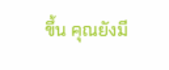ขึ้น คุณยังมี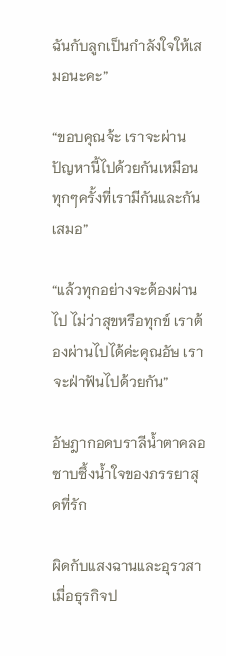ฉันกับลูกเป็นกำลังใจให้เสมอนะคะ”

“ขอบคุณจ้ะ เราจะผ่านปัญหานี้ไปด้วยกันเหมือนทุกๆครั้งที่เรามีกันและกันเสมอ”

“แล้วทุกอย่างจะต้องผ่านไป ไม่ว่าสุขหรือทุกข์ เราต้องผ่านไปได้ค่ะคุณอัษ เราจะฝ่าฟันไปด้วยกัน”

อัษฎากอดบราลีน้ำตาคลอซาบซึ้งน้ำใจของภรรยาสุดที่รัก

ผิดกับแสงฉานและอุรวสา เมื่อธุรกิจป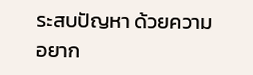ระสบปัญหา ด้วยความอยาก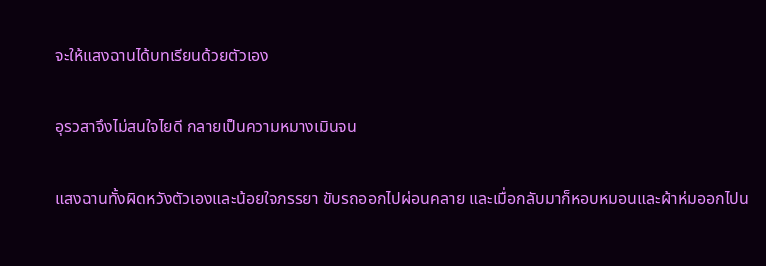จะให้แสงฉานได้บทเรียนด้วยตัวเอง

อุรวสาจึงไม่สนใจไยดี กลายเป็นความหมางเมินจน

แสงฉานทั้งผิดหวังตัวเองและน้อยใจภรรยา ขับรถออกไปผ่อนคลาย และเมื่อกลับมาก็หอบหมอนและผ้าห่มออกไปน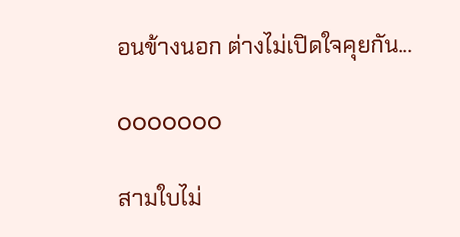อนข้างนอก ต่างไม่เปิดใจคุยกัน...

ooooooo

สามใบไม่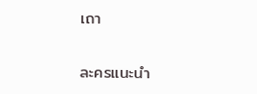เถา

ละครแนะนำ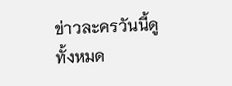ข่าวละครวันนี้ดูทั้งหมด